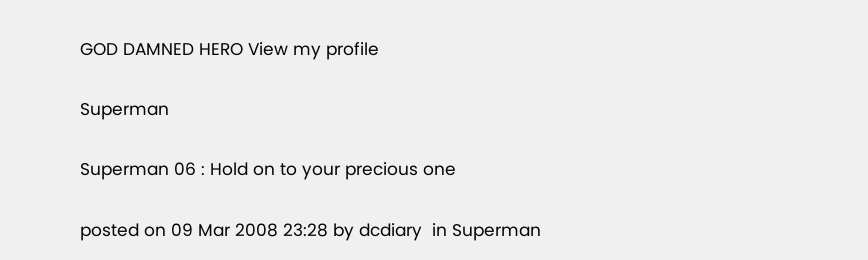GOD DAMNED HERO View my profile

Superman

Superman 06 : Hold on to your precious one

posted on 09 Mar 2008 23:28 by dcdiary  in Superman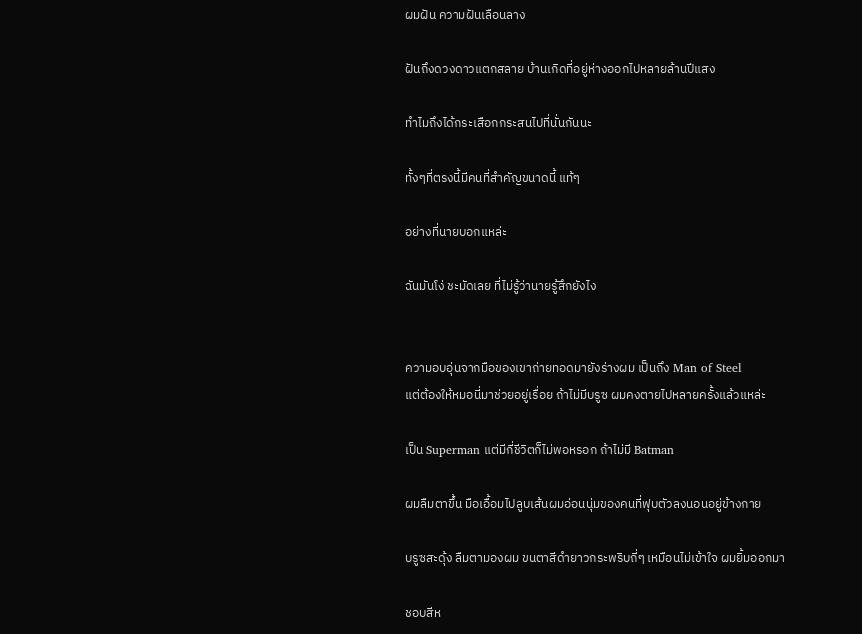ผมฝัน ความฝันเลือนลาง

ฝันถึงดวงดาวแตกสลาย บ้านเกิดที่อยู่ห่างออกไปหลายล้านปีแสง

ทำไมถึงได้กระเสือกกระสนไปที่นั่นกันนะ

ทั้งๆที่ตรงนี้มีคนที่สำคัญขนาดนี้ แท้ๆ

อย่างที่นายบอกแหล่ะ

ฉันมันโง่ ชะมัดเลย ที่ไม่รู้ว่านายรู้สึกยังไง


ความอบอุ่นจากมือของเขาถ่ายทอดมายังร่างผม เป็นถึง Man of Steel
แต่ต้องให้หมอนี่มาช่วยอยู่เรื่อย ถ้าไม่มีบรูซ ผมคงตายไปหลายครั้งแล้วแหล่ะ

เป็น Superman แต่มีกี่ชีวิตก็ไม่พอหรอก ถ้าไม่มี Batman

ผมลืมตาขึ้น มือเอื้อมไปลูบเส้นผมอ่อนนุ่มของคนที่ฟุบตัวลงนอนอยู่ข้างกาย

บรูซสะดุ้ง ลืมตามองผม ขนตาสีดำยาวกระพริบถี่ๆ เหมือนไม่เข้าใจ ผมยิ้มออกมา

ชอบสีห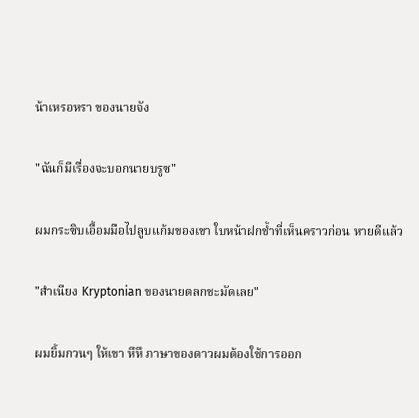น้าเหรอหรา ของนายจัง

"ฉันก็มีเรื่องจะบอกนายบรูซ"

ผมกระซิบเอื้อมมือไปลูบแก้มของเขา ใบหน้าฝกช้ำที่เห็นคราวก่อน หายดีแล้ว

"สำเนียง Kryptonian ของนายตลกชะมัดเลย"

ผมยิ้มกวนๆ ให้เขา หึหึ ภาษาของดาวผมต้องใช้การออก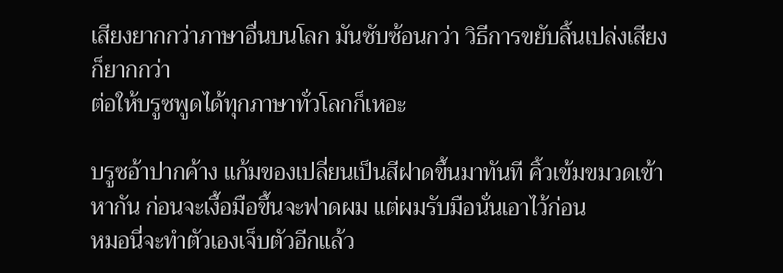เสียงยากกว่าภาษาอื่นบนโลก มันซับซ้อนกว่า วิธีการขยับลิ้นเปล่งเสียงก็ยากกว่า
ต่อให้บรูซพูดได้ทุกภาษาทั่วโลกก็เหอะ

บรูซอ้าปากค้าง แก้มของเปลี่ยนเป็นสีฝาดขึ้นมาทันที คิ้วเข้มขมวดเข้าหากัน ก่อนจะเงื้อมือขึ้นจะฟาดผม แต่ผมรับมือนั่นเอาไว้ก่อน
หมอนี่จะทำตัวเองเจ็บตัวอีกแล้ว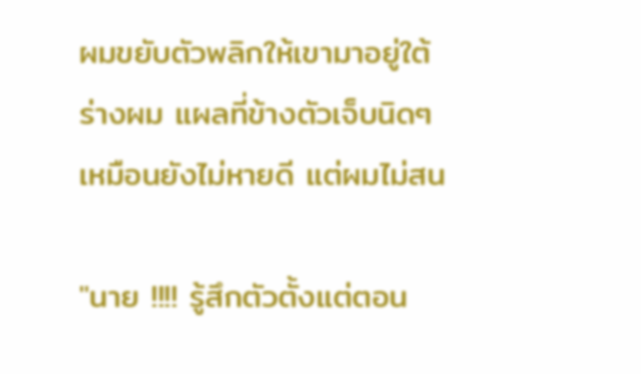ผมขยับตัวพลิกให้เขามาอยู่ใต้ร่างผม แผลที่ข้างตัวเจ็บนิดๆ เหมือนยังไม่หายดี แต่ผมไม่สน

"นาย !!!! รู้สึกตัวตั้งแต่ตอน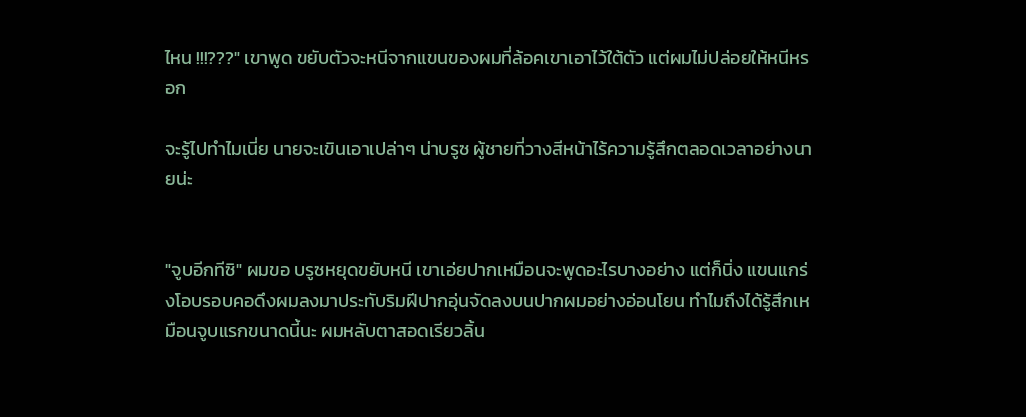ไหน !!!???" เขาพูด ขยับตัวจะหนีจากแขนของผมที่ล้อคเขาเอาไว้ใต้ตัว แต่ผมไม่ปล่อยให้หนีหรอก

จะรู้ไปทำไมเนี่ย นายจะเขินเอาเปล่าๆ น่าบรูซ ผู้ชายที่วางสีหน้าไร้ความรู้สึกตลอดเวลาอย่างนายน่ะ


"จูบอีกทีซิ" ผมขอ บรูซหยุดขยับหนี เขาเอ่ยปากเหมือนจะพูดอะไรบางอย่าง แต่ก็นิ่ง แขนแกร่งโอบรอบคอดึงผมลงมาประทับริมฝีปากอุ่นจัดลงบนปากผมอย่างอ่อนโยน ทำไมถึงได้รู้สึกเหมือนจูบแรกขนาดนี้นะ ผมหลับตาสอดเรียวลิ้น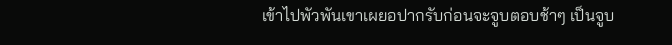เข้าไปพัวพันเขาเผยอปากรับก่อนจะจูบตอบช้าๆ เป็นจูบ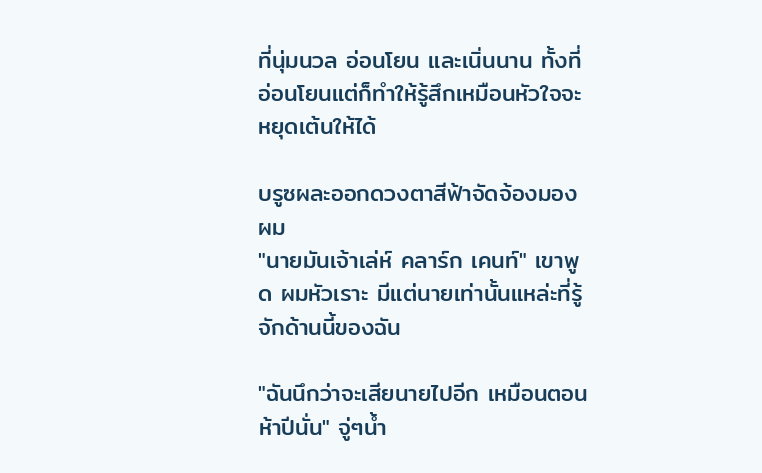ที่นุ่มนวล อ่อนโยน และเนิ่นนาน ทั้งที่อ่อนโยนแต่ก็ทำให้รู้สึกเหมือนหัวใจจะหยุดเต้นให้ได้

บรูซผละออกดวงตาสีฟ้าจัดจ้องมองผม
"นายมันเจ้าเล่ห์ คลาร์ก เคนท์" เขาพูด ผมหัวเราะ มีแต่นายเท่านั้นแหล่ะที่รู้จักด้านนี้ของฉัน

"ฉันนึกว่าจะเสียนายไปอีก เหมือนตอนห้าปีนั่น" จู่ๆน้ำ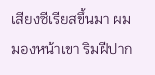เสียงซีเรียสขึ้นมา ผมมองหน้าเขา ริมฝีปาก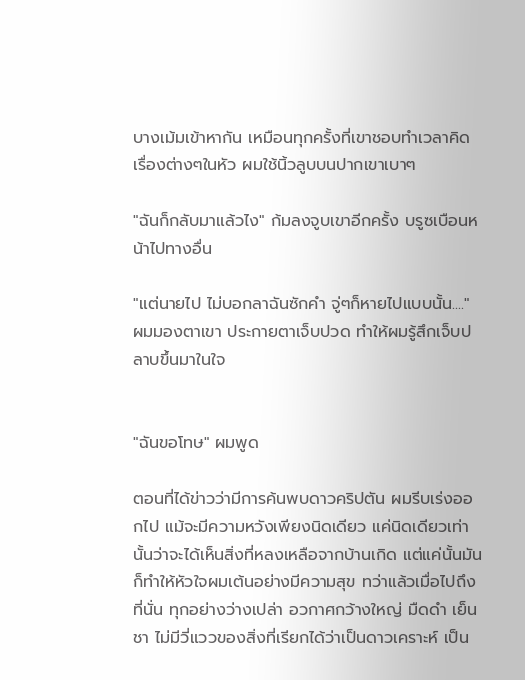บางเม้มเข้าหากัน เหมือนทุกครั้งที่เขาชอบทำเวลาคิดเรื่องต่างๆในหัว ผมใช้นิ้วลูบบนปากเขาเบาๆ

"ฉันก็กลับมาแล้วไง" ก้มลงจูบเขาอีกครั้ง บรูซเบือนหน้าไปทางอื่น

"แต่นายไป ไม่บอกลาฉันซักคำ จู่ๆก็หายไปแบบนั้น...." ผมมองตาเขา ประกายตาเจ็บปวด ทำให้ผมรู้สึกเจ็บปลาบขึ้นมาในใจ


"ฉันขอโทษ" ผมพูด

ตอนที่ได้ข่าวว่ามีการค้นพบดาวคริปตัน ผมรีบเร่งออกไป แม้จะมีความหวังเพียงนิดเดียว แค่นิดเดียวเท่านั้นว่าจะได้เห็นสิ่งที่หลงเหลือจากบ้านเกิด แต่แค่นั้นมันก็ทำให้หัวใจผมเต้นอย่างมีความสุข ทว่าแล้วเมื่อไปถึงที่นั่น ทุกอย่างว่างเปล่า อวกาศกว้างใหญ่ มืดดำ เย็นชา ไม่มีวี่แววของสิ่งที่เรียกได้ว่าเป็นดาวเคราะห์ เป็น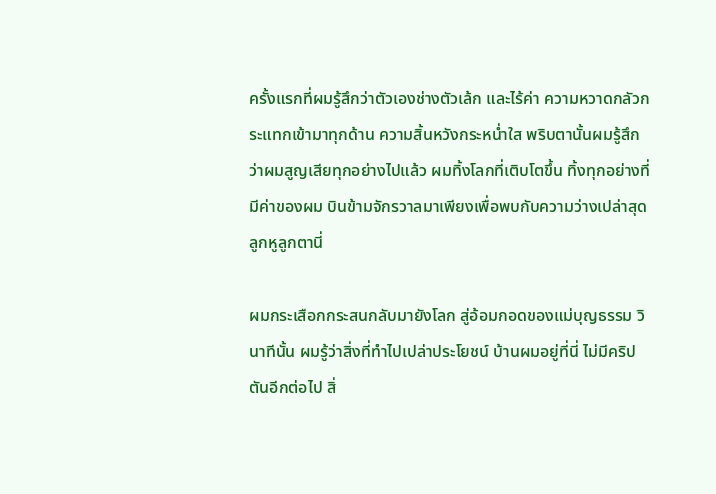ครั้งแรกที่ผมรู้สึกว่าตัวเองช่างตัวเล้ก และไร้ค่า ความหวาดกลัวกระแทกเข้ามาทุกด้าน ความสิ้นหวังกระหน่ำใส พริบตานั้นผมรู้สึกว่าผมสูญเสียทุกอย่างไปแล้ว ผมทิ้งโลกที่เติบโตขึ้น ทิ้งทุกอย่างที่มีค่าของผม บินข้ามจักรวาลมาเพียงเพื่อพบกับความว่างเปล่าสุดลูกหูลูกตานี่

ผมกระเสือกกระสนกลับมายังโลก สู่อ้อมกอดของแม่บุญธรรม วินาทีนั้น ผมรู้ว่าสิ่งที่ทำไปเปล่าประโยชน์ บ้านผมอยู่ที่นี่ ไม่มีคริปตันอีกต่อไป สิ่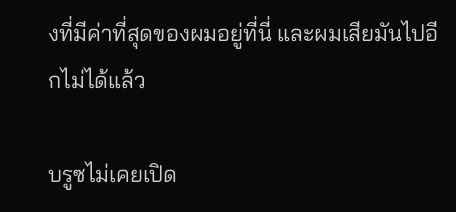งที่มีค่าที่สุดของผมอยู่ที่นี่ และผมเสียมันไปอีกไม่ได้แล้ว

บรูซไม่เคยเปิด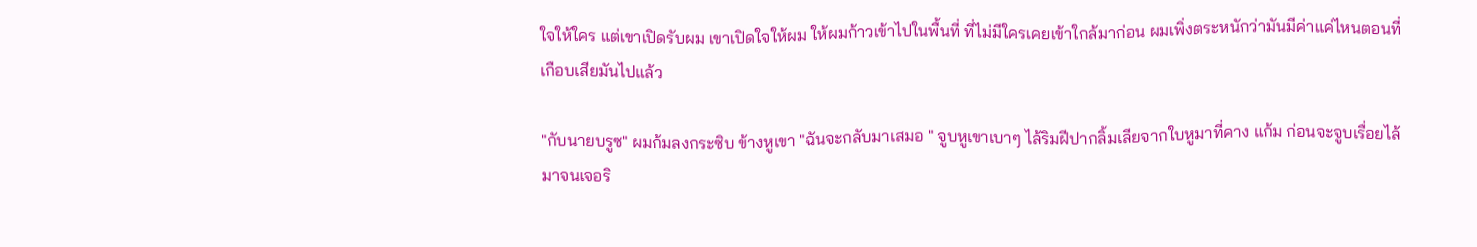ใจให้ใคร แต่เขาเปิดรับผม เขาเปิดใจให้ผม ให้ผมก้าวเข้าไปในพื้นที่ ที่ไม่มีใครเคยเข้าใกล้มาก่อน ผมเพิ่งตระหนักว่ามันมีค่าแค่ไหนตอนที่เกือบเสียมันไปแล้ว

"กับนายบรูซ" ผมก้มลงกระซิบ ข้างหูเขา "ฉันจะกลับมาเสมอ " จูบหูเขาเบาๆ ไล้ริมฝีปากลิ้มเลียจากใบหูมาที่คาง แก้ม ก่อนจะจูบเรื่อยไล้มาจนเจอริ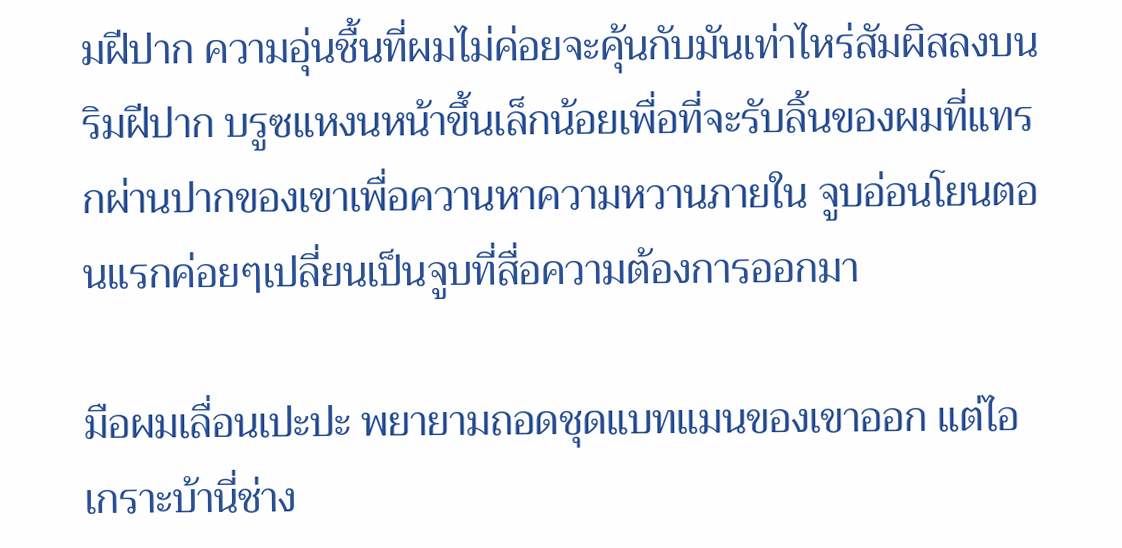มฝีปาก ความอุ่นชื้นที่ผมไม่ค่อยจะคุ้นกับมันเท่าไหร่สัมผิสลงบนริมฝีปาก บรูซแหงนหน้าขึ้นเล็กน้อยเพื่อที่จะรับลิ้นของผมที่แทรกผ่านปากของเขาเพื่อควานหาความหวานภายใน จูบอ่อนโยนตอนแรกค่อยๆเปลี่ยนเป็นจูบที่สื่อความต้องการออกมา

มือผมเลื่อนเปะปะ พยายามถอดชุดแบทแมนของเขาออก แต่ไอเกราะบ้านี่ช่าง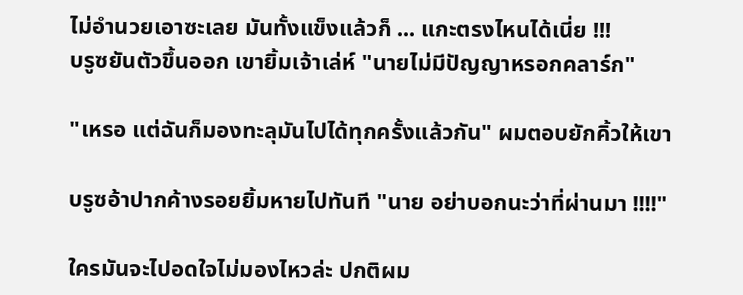ไม่อำนวยเอาซะเลย มันทั้งแข็งแล้วก็ ... แกะตรงไหนได้เนี่ย !!!
บรูซยันตัวขึ้นออก เขายิ้มเจ้าเล่ห์ "นายไม่มีปัญญาหรอกคลาร์ก"

"เหรอ แต่ฉันก็มองทะลุมันไปได้ทุกครั้งแล้วกัน" ผมตอบยักคิ้วให้เขา

บรูซอ้าปากค้างรอยยิ้มหายไปทันที "นาย อย่าบอกนะว่าที่ผ่านมา !!!!"

ใครมันจะไปอดใจไม่มองไหวล่ะ ปกติผม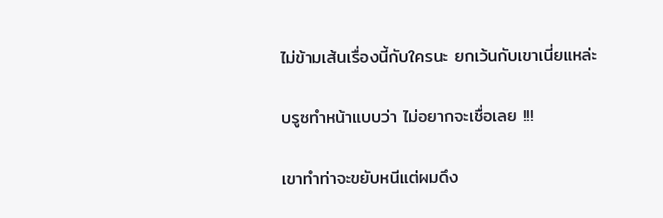ไม่ข้ามเส้นเรื่องนี้กับใครนะ ยกเว้นกับเขาเนี่ยแหล่ะ

บรูซทำหน้าแบบว่า ไม่อยากจะเชื่อเลย !!!

เขาทำท่าจะขยับหนีแต่ผมดึง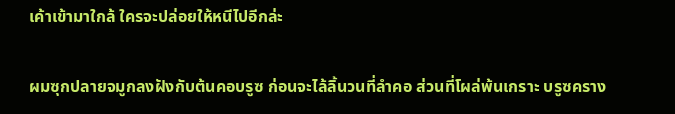เค้าเข้ามาใกล้ ใครจะปล่อยให้หนีไปอีกล่ะ

ผมซุกปลายจมูกลงฝังกับต้นคอบรูซ ก่อนจะไล้ลิ้นวนที่ลำคอ ส่วนที่โผล่พ้นเกราะ บรูซคราง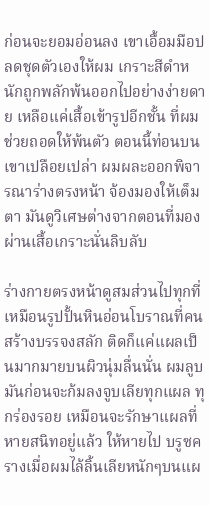ก่อนจะยอมอ่อนลง เขาเอื้อมมือปลดชุดตัวเองให้ผม เกราะสีดำหนักถูกพลักพ้นออกไปอย่างง่ายดาย เหลือแค่เสื้อเข้ารูปอีกชั้น ที่ผมช่วยถอดให้พ้นตัว ตอนนี้ท่อนบนเขาเปลือยเปล่า ผมผละออกพิจารณาร่างตรงหน้า จ้องมองให้เต็มตา มันดูวิเศษต่างจากตอนที่มองผ่านเสื้อเกราะนั่นลิบลับ

ร่างกายตรงหน้าดูสมส่วนไปทุกที่ เหมือนรูปปั้นหินอ่อนโบราณที่คนสร้างบรรจงสลัก ติดก็แค่แผลเป็นมากมายบนผิวนุ่มลื่นนั่น ผมลูบมันก่อนจะก้มลงจูบเลียทุกแผล ทุกร่องรอย เหมือนจะรักษาแผลที่หายสนิทอยู่แล้ว ให้หายไป บรูซครางเมื่อผมไล้ลิ้นเลียหนักๆบนแผ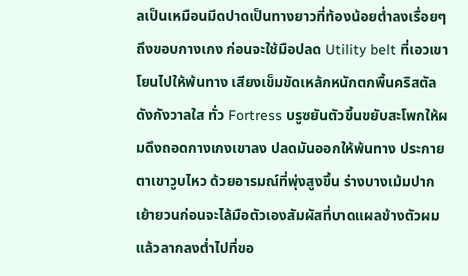ลเป็นเหมือนมีดปาดเป็นทางยาวที่ท้องน้อยต่ำลงเรื่อยๆถึงขอบกางเกง ก่อนจะใช้มือปลด Utility belt ที่เอวเขาโยนไปให้พ้นทาง เสียงเข็มขัดเหล้กหนักตกพื้นคริสตัลดังกังวาลใส ทั่ว Fortress บรูซยันตัวขึ้นขยับสะโพกให้ผมดึงถอดกางเกงเขาลง ปลดมันออกให้พ้นทาง ประกายตาเขาวูบไหว ด้วยอารมณ์ที่พุ่งสูงขึ้น ร่างบางเม้มปาก เย้ายวนก่อนจะไล้มือตัวเองสัมผัสที่บาดแผลข้างตัวผมแล้วลากลงต่ำไปที่ขอ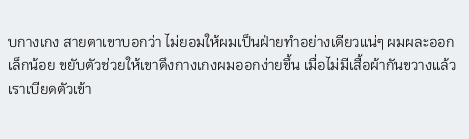บกางเกง สายตาเขาบอกว่า ไม่ยอมให้ผมเป็นฝ่ายทำอย่างเดียวแน่ๆ ผมผละออกเล็กน้อย ขยับตัวช่วยให้เขาดึงกางเกงผมออกง่ายขึ้น เมื่อไม่มีเสื้อผ้ากันขวางแล้ว เราเบียดตัวเข้า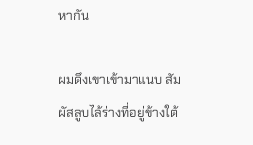หากัน

ผมดึงเขาเข้ามาแนบ สัมผัสลูบไล้ร่างที่อยู่ข้างใต้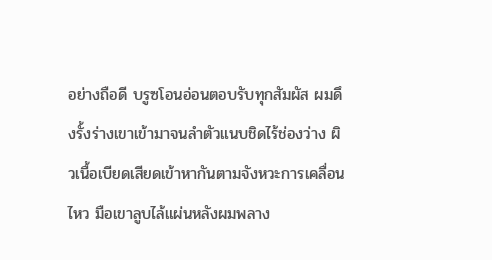อย่างถือดี บรูซโอนอ่อนตอบรับทุกสัมผัส ผมดึงรั้งร่างเขาเข้ามาจนลำตัวแนบชิดไร้ช่องว่าง ผิวเนื้อเบียดเสียดเข้าหากันตามจังหวะการเคลื่อนไหว มือเขาลูบไล้แผ่นหลังผมพลาง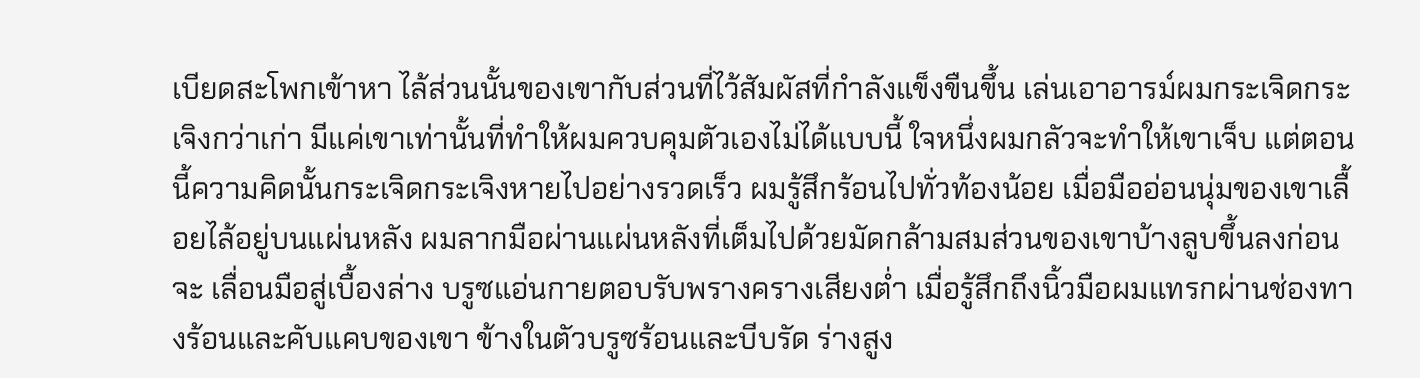เบียดสะโพกเข้าหา ไล้ส่วนนั้นของเขากับส่วนที่ไว้สัมผัสที่กำลังแข็งขืนขึ้น เล่นเอาอารม์ผมกระเจิดกระเจิงกว่าเก่า มีแค่เขาเท่านั้นที่ทำให้ผมควบคุมตัวเองไม่ได้แบบนี้ ใจหนึ่งผมกลัวจะทำให้เขาเจ็บ แต่ตอนนี้ความคิดนั้นกระเจิดกระเจิงหายไปอย่างรวดเร็ว ผมรู้สึกร้อนไปทั่วท้องน้อย เมื่อมืออ่อนนุ่มของเขาเลื้อยไล้อยู่บนแผ่นหลัง ผมลากมือผ่านแผ่นหลังที่เต็มไปด้วยมัดกล้ามสมส่วนของเขาบ้างลูบขึ้นลงก่อนจะ เลื่อนมือสู่เบื้องล่าง บรูซแอ่นกายตอบรับพรางครางเสียงต่ำ เมื่อรู้สึกถึงนิ้วมือผมแทรกผ่านช่องทางร้อนและคับแคบของเขา ข้างในตัวบรูซร้อนและบีบรัด ร่างสูง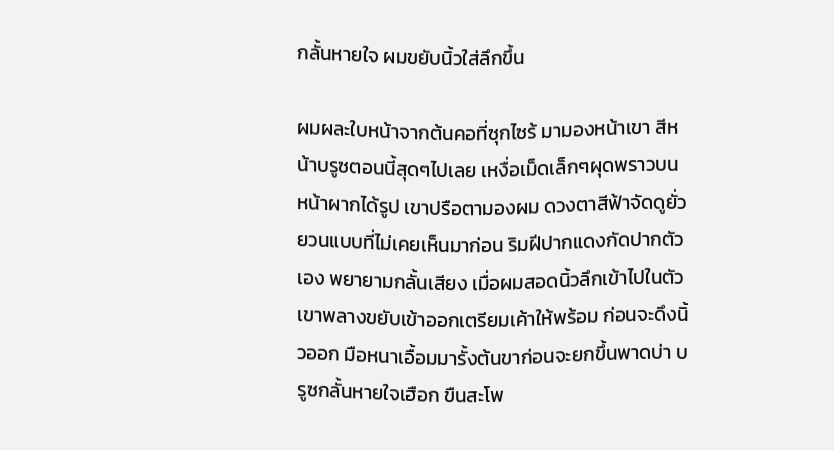กลั้นหายใจ ผมขยับนิ้วใส่ลึกขึ้น

ผมผละใบหน้าจากต้นคอที่ซุกไซร้ มามองหน้าเขา สีหน้าบรูซตอนนี้สุดๆไปเลย เหงื่อเม็ดเล็กๆผุดพราวบนหน้าผากได้รูป เขาปรือตามองผม ดวงตาสีฟ้าจัดดูยั่วยวนแบบที่ไม่เคยเห็นมาก่อน ริมฝีปากแดงกัดปากตัวเอง พยายามกลั้นเสียง เมื่อผมสอดนิ้วลึกเข้าไปในตัวเขาพลางขยับเข้าออกเตรียมเค้าให้พร้อม ก่อนจะดึงนิ้วออก มือหนาเอื้อมมารั้งต้นขาก่อนจะยกขึ้นพาดบ่า บรูซกลั้นหายใจเฮือก ขืนสะโพ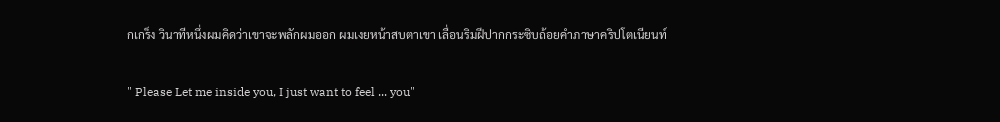กเกร็ง วินาทีหนึ่งผมคิดว่าเขาจะพลักผมออก ผมเงยหน้าสบตาเขา เลื่อนริมฝีปากกระซิบถ้อยคำภาษาคริปโตเนียนท์

" Please Let me inside you, I just want to feel ... you"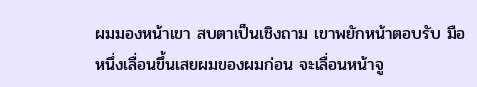ผมมองหน้าเขา สบตาเป็นเชิงถาม เขาพยักหน้าตอบรับ มือหนึ่งเลื่อนขึ้นเสยผมของผมก่อน จะเลื่อนหน้าจู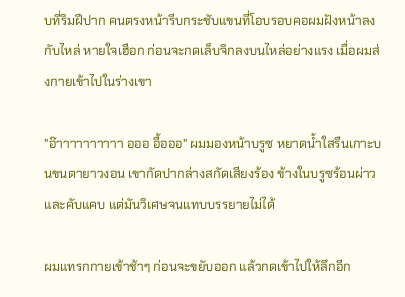บที่ริมฝีปาก คนตรงหน้ารีบกระชับแขนที่โอบรอบคอผมฝังหน้าลงกับไหล่ หายใจเฮือก ก่อนจะกดเล็บจิกลงบนไหล่อย่างแรง เมื่อผมส่งกายเข้าไปในร่างเขา

"อ๊าาาาาาาาาา อออ อื้อออ" ผมมองหน้าบรูซ หยาดน้ำใสรืนเกาะบนขนตายาวงอน เขากัดปากล่างสกัดเสียงร้อง ข้างในบรูซร้อนผ่าวและคับแคบ แต่มันวิเศษจนแทบบรรยายไม่ได้

ผมแทรกกายเข้าช้าๆ ก่อนจะขยับออก แล้วกดเข้าไปให้ลึกอีก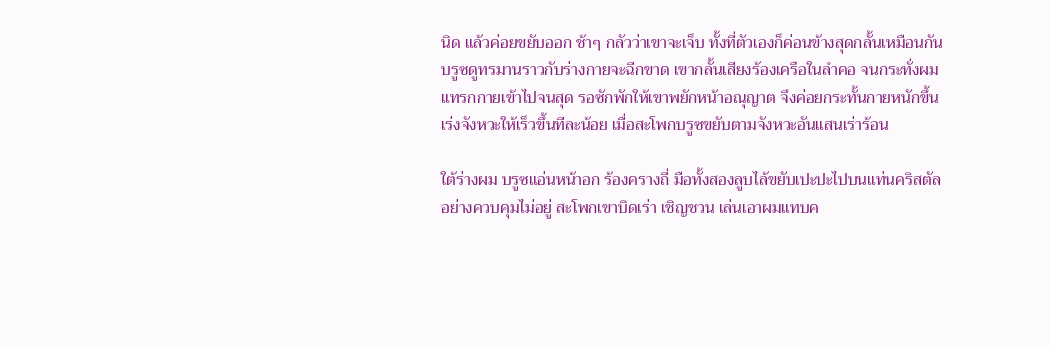นิด แล้วค่อยขยับออก ช้าๆ กลัวว่าเขาจะเจ็บ ทั้งที่ตัวเองก็ค่อนข้างสุดกลั้นเหมือนกัน บรูซดูทรมานราวกับร่างกายจะฉีกขาด เขากลั้นเสียงร้องเครือในลำคอ จนกระทั่งผมแทรกกายเข้าไปจนสุด รอซักพักให้เขาพยักหน้าอณุญาต จึงค่อยกระทั้นกายหนักขึ้น เร่งจังหวะให้เร็วขึ้นทีละน้อย เมื่อสะโพกบรูซขยับตามจังหวะอันแสนเร่าร้อน

ใต้ร่างผม บรูซแอ่นหน้าอก ร้องครางถี่ มือทั้งสองลูบไล้ขยับเปะปะไปบนแท่นคริสตัลอย่างควบคุมไม่อยู่ สะโพกเขาบิดเร่า เชิญชวน เล่นเอาผมแทบค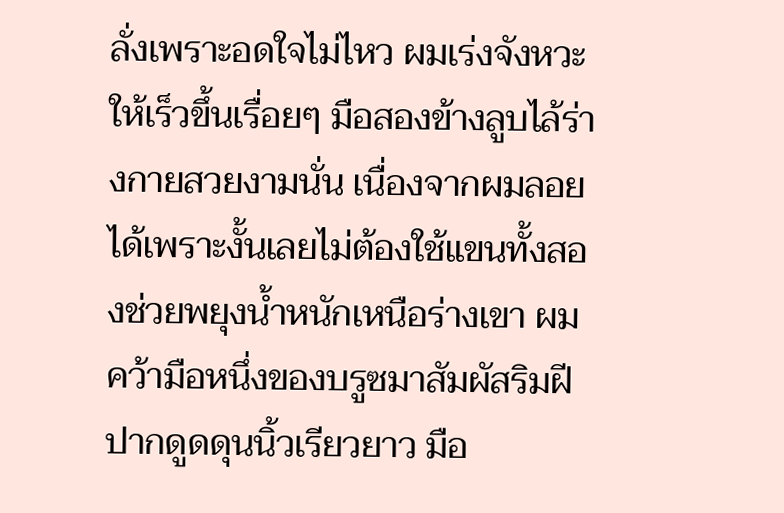ลั่งเพราะอดใจไม่ไหว ผมเร่งจังหวะให้เร็วขึ้นเรื่อยๆ มือสองข้างลูบไล้ร่างกายสวยงามนั่น เนื่องจากผมลอยได้เพราะงั้นเลยไม่ต้องใช้แขนทั้งสองช่วยพยุงน้ำหนักเหนือร่างเขา ผมคว้ามือหนึ่งของบรูซมาสัมผัสริมฝีปากดูดดุนนิ้วเรียวยาว มือ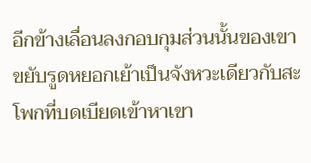อีกข้างเลื่อนลงกอบกุมส่วนนั้นของเขา ขยับรูดหยอกเย้าเป็นจังหวะเดียวกับสะโพกที่บดเบียดเข้าหาเขา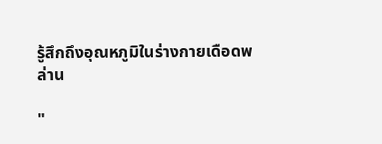รู้สึกถึงอุณหภูมิในร่างกายเดือดพล่าน

"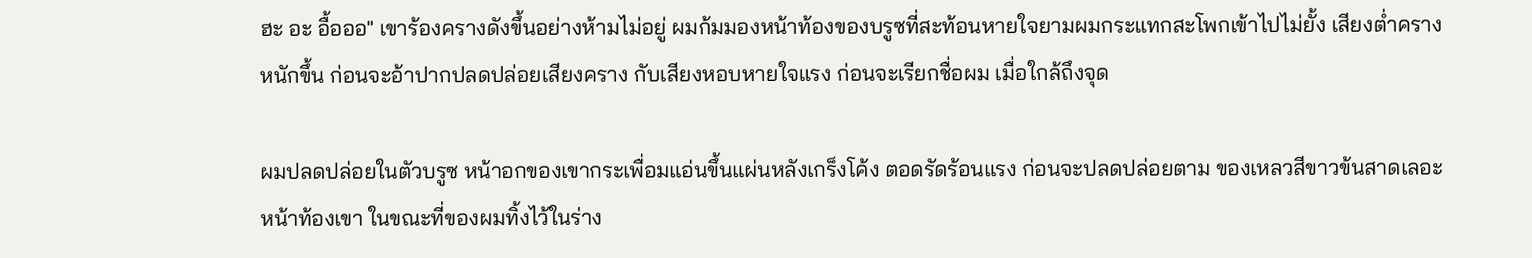ฮะ อะ อื้อออ" เขาร้องครางดังขึ้นอย่างห้ามไม่อยู่ ผมก้มมองหน้าท้องของบรูซที่สะท้อนหายใจยามผมกระแทกสะโพกเข้าไปไม่ยั้ง เสียงต่ำครางหนักขึ้น ก่อนจะอ้าปากปลดปล่อยเสียงคราง กับเสียงหอบหายใจแรง ก่อนจะเรียกชื่อผม เมื่อใกล้ถึงจุด

ผมปลดปล่อยในตัวบรูซ หน้าอกของเขากระเพื่อมแอ่นขึ้นแผ่นหลังเกร็งโค้ง ตอดรัดร้อนแรง ก่อนจะปลดปล่อยตาม ของเหลวสีขาวข้นสาดเลอะหน้าท้องเขา ในขณะที่ของผมทิ้งไว้ในร่าง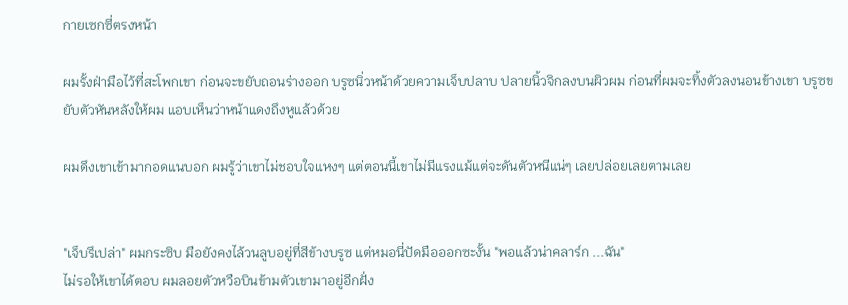กายเซกซี่ตรงหน้า

ผมรั้งฝ่ามือไว้ที่สะโพกเขา ก่อนจะขยับถอนร่างออก บรูซนิ่วหน้าด้วยความเจ็บปลาบ ปลายนิ้วจิกลงบนผิวผม ก่อนที่ผมจะทิ้งตัวลงนอนข้างเขา บรูซขยับตัวหันหลังให้ผม แอบเห็นว่าหน้าแดงถึงหูแล้วด้วย

ผมดึงเขาเข้ามากอดแนบอก ผมรู้ว่าเขาไม่ชอบใจแหงๆ แต่ตอนนี้เขาไม่มีแรงแม้แต่จะดันตัวหนีแน่ๆ เลยปล่อยเลยตามเลย


"เจ็บรึเปล่า" ผมกระซิบ มือยังคงไล้วนลูบอยู่ที่สีข้างบรูซ แต่หมอนี่ปัดมือออกซะงั้น "พอแล้วน่าคลาร์ก ...ฉัน"
ไม่รอให้เขาได้ตอบ ผมลอยตัวหวือบินข้ามตัวเขามาอยู่อีกฝั่ง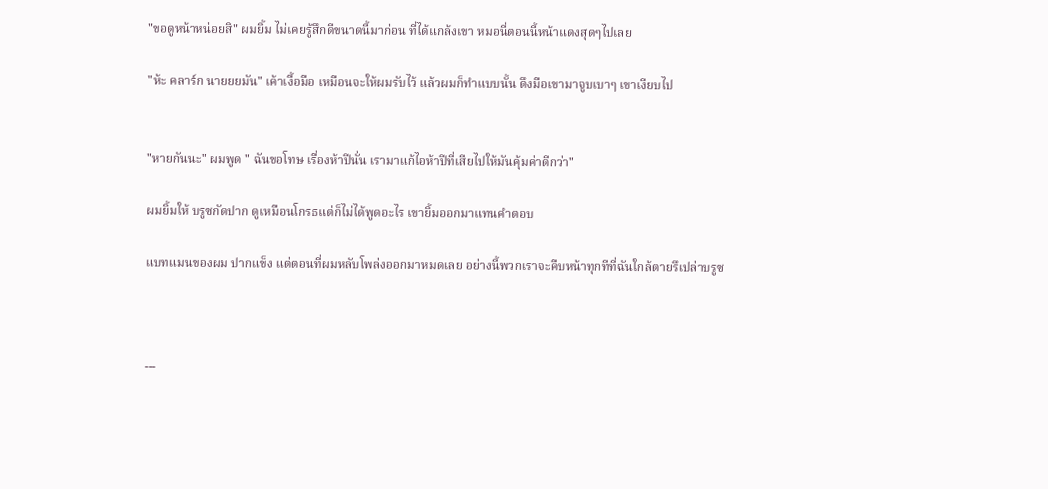"ขอดูหน้าหน่อยสิ" ผมยิ้ม ไม่เคยรู้สึกดีขนาดนี้มาก่อน ที่ได้แกล้งเขา หมอนี่ตอนนี้หน้าแดงสุดๆไปเลย

"ห้ะ คลาร์ก นายยยมัน" เค้าเงื้อมือ เหมือนจะให้ผมรับไว้ แล้วผมก็ทำแบบนั้น ดึงมือเขามาจูบเบาๆ เขาเงียบไป


"หายกันนะ" ผมพูด " ฉันขอโทษ เรื่องห้าปีนั่น เรามาแก้ไอห้าปีที่เสียไปให้มันคุ้มค่าดีกว่า"

ผมยิ้มให้ บรูซกัดปาก ดูเหมือนโกรธแต่ก็ไม่ได้พูดอะไร เขายิ้มออกมาแทนคำตอบ

แบทแมนของผม ปากแข็ง แต่ตอนที่ผมหลับโพล่งออกมาหมดเลย อย่างนี้พวกเราจะคืบหน้าทุกทีที่ฉันใกล้ตายรึเปล่าบรูซ



---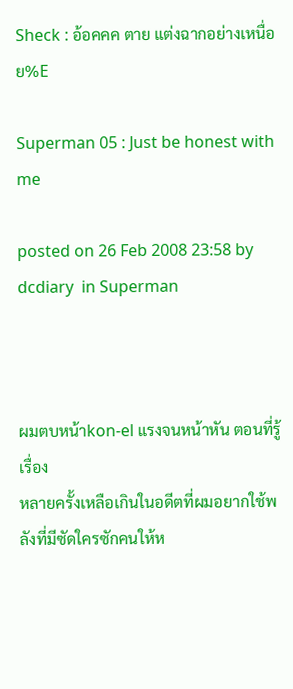Sheck : อ้อคคค ตาย แต่งฉากอย่างเหนื่อย%E

Superman 05 : Just be honest with me

posted on 26 Feb 2008 23:58 by dcdiary  in Superman



ผมตบหน้าkon-el แรงจนหน้าหัน ตอนที่รู้เรื่อง
หลายครั้งเหลือเกินในอดีตที่ผมอยากใช้พลังที่มีซัดใครซักคนให้ห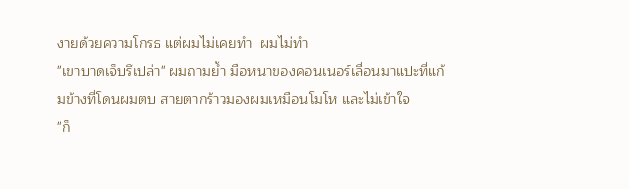งายด้วยความโกรธ แต่ผมไม่เคยทำ  ผมไม่ทำ
"เขาบาดเจ็บรึเปล่า" ผมถามย้ำ มือหนาของคอนเนอร์เลื่อนมาแปะที่แก้มข้างที่โดนผมตบ สายตากร้าวมองผมเหมือนโมโห และไม่เข้าใจ
"ก็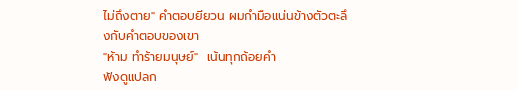ไม่ถึงตาย" คำตอบยียวน ผมกำมือแน่นข้างตัวตะลึงกับคำตอบของเขา
"ห้าม ทำร้ายมนุษย์"  เน้นทุกถ้อยคำ
ฟังดูแปลก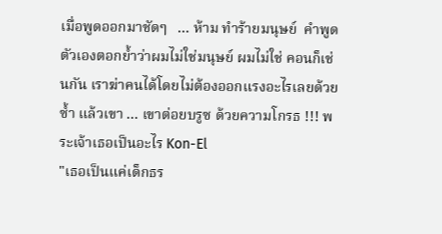เมื่อพูดออกมาชัดๆ   ... ห้าม ทำร้ายมนุษย์  คำพูดตัวเองตอกย้ำว่าผมไม่ใช่มนุษย์ ผมไม่ใช่ คอนก็เช่นกัน เราฆ่าคนได้โดยไม่ต้องออกแรงอะไรเลยด้วยซ้ำ แล้วเขา ... เขาต่อยบรูซ ด้วยความโกรธ !!! พระเจ้าเธอเป็นอะไร Kon-El
"เธอเป็นแค่เด็กธร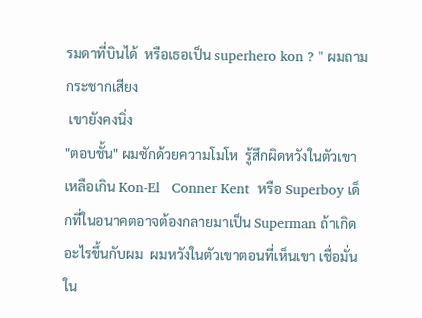รมดาที่บินได้  หรือเธอเป็น superhero kon ? " ผมถามกระชากเสียง
 เขายังคงนิ่ง
"ตอบชั้น" ผมซักด้วยความโมโห  รู้สึกผิดหวังในตัวเขาเหลือเกิน Kon-El   Conner Kent  หรือ Superboy เด็กที่ในอนาคตอาจต้องกลายมาเป็น Superman ถ้าเกิดอะไรขึ้นกับผม  ผมหวังในตัวเขาตอนที่เห็นเขา เชื่อมั่นใน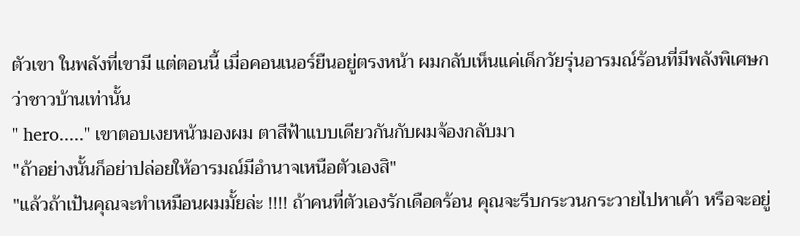ตัวเขา ในพลังที่เขามี แต่ตอนนี้ เมื่อคอนเนอร์ยืนอยู่ตรงหน้า ผมกลับเห็นแค่เด็กวัยรุ่นอารมณ์ร้อนที่มีพลังพิเศษกว่าชาวบ้านเท่านั้น
" hero....." เขาตอบเงยหน้ามองผม ตาสีฟ้าแบบเดียวกันกับผมจ้องกลับมา
"ถ้าอย่างนั้นก็อย่าปล่อยให้อารมณ์มีอำนาจเหนือตัวเองสิ"
"แล้วถ้าเป้นคุณจะทำเหมือนผมมั้ยล่ะ !!!! ถ้าคนที่ตัวเองรักเดือดร้อน คุณจะรีบกระวนกระวายไปหาเค้า หรือจะอยู่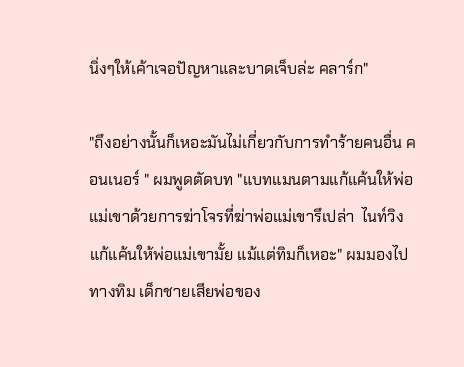นิ่งๆให้เค้าเจอปัญหาและบาดเจ็บล่ะ คลาร์ก"

"ถึงอย่างนั้นก็เหอะมันไม่เกี่ยวกับการทำร้ายคนอื่น คอนเนอร์ " ผมพูดตัดบท "แบทแมนตามแก้แค้นให้พ่อแม่เขาด้วยการฆ่าโจรที่ฆ่าพ่อแม่เขารึเปล่า  ไนท์วิงแก้แค้นให้พ่อแม่เขามั้ย แม้แต่ทิมก็เหอะ" ผมมองไปทางทิม เด็กชายเสียพ่อของ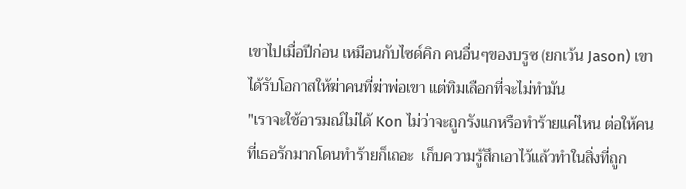เขาไปเมื่อปีก่อน เหมือนกับไซด์คิก คนอื่นๆของบรูซ (ยกเว้น Jason) เขาได้รับโอกาสให้ฆ่าคนที่ฆ่าพ่อเขา แต่ทิมเลือกที่จะไม่ทำมัน
"เราจะใช้อารมณ์ไม่ได้ Kon ไม่ว่าจะถูกรังแกหรือทำร้ายแค่ไหน ต่อให้คนที่เธอรักมากโดนทำร้ายก็เถอะ  เก็บความรู้สึกเอาไว้แล้วทำในสิ่งที่ถูก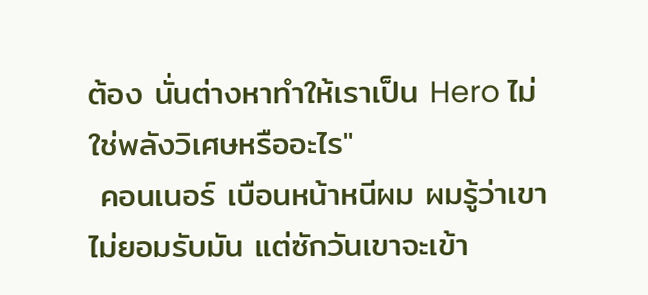ต้อง นั่นต่างหาทำให้เราเป็น Hero ไม่ใช่พลังวิเศษหรืออะไร"
 คอนเนอร์ เบือนหน้าหนีผม ผมรู้ว่าเขาไม่ยอมรับมัน แต่ซักวันเขาจะเข้า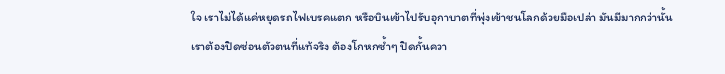ใจ เราไม่ได้แค่หยุดรถไฟเบรคแตก หรือบินเข้าไปรับอุกาบาตที่พุ่งเข้าชนโลกด้วยมือเปล่า มันมีมากกว่านั้น เราต้องปิดซ่อนตัวตนที่แท้จริง ต้องโกหกซ้ำๆ ปิดกั้นควา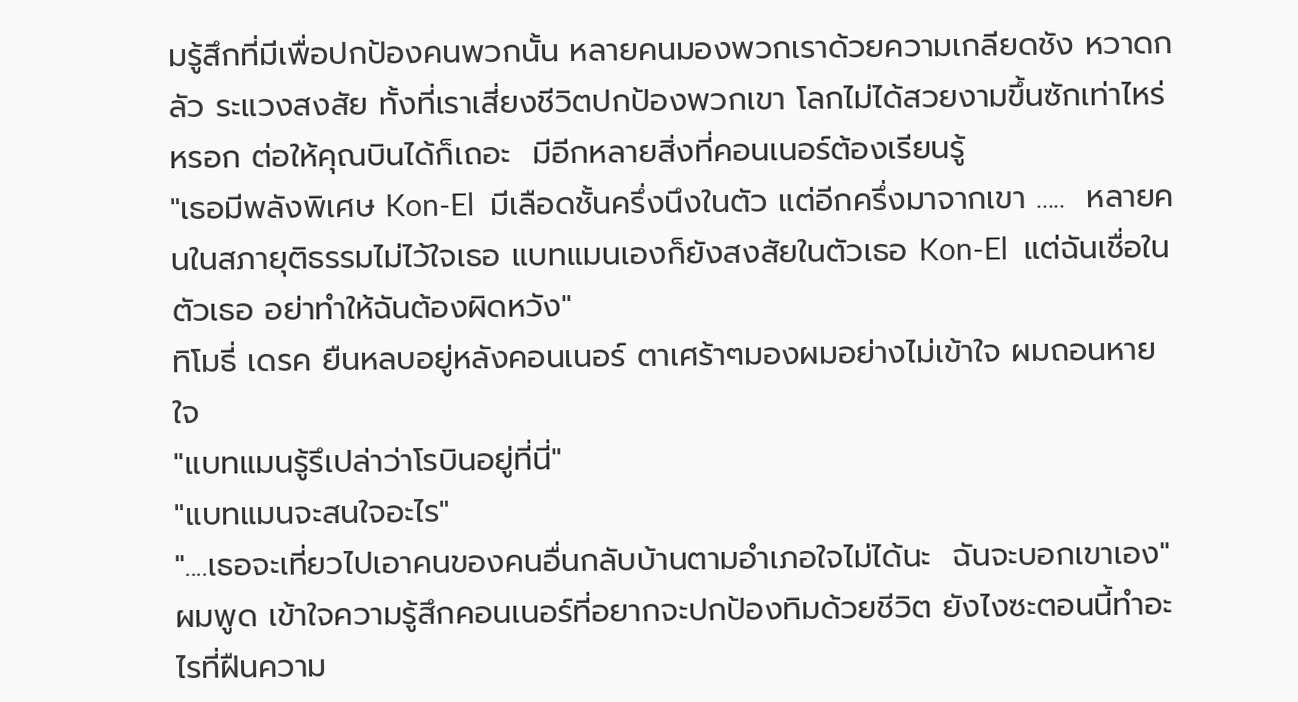มรู้สึกที่มีเพื่อปกป้องคนพวกนั้น หลายคนมองพวกเราด้วยความเกลียดชัง หวาดกลัว ระแวงสงสัย ทั้งที่เราเสี่ยงชีวิตปกป้องพวกเขา โลกไม่ได้สวยงามขึ้นซักเท่าไหร่หรอก ต่อให้คุณบินได้ก็เถอะ  มีอีกหลายสิ่งที่คอนเนอร์ต้องเรียนรู้
"เธอมีพลังพิเศษ Kon-El  มีเลือดชั้นครึ่งนึงในตัว แต่อีกครึ่งมาจากเขา .....  หลายคนในสภายุติธรรมไม่ไว้ใจเธอ แบทแมนเองก็ยังสงสัยในตัวเธอ Kon-El  แต่ฉันเชื่อในตัวเธอ อย่าทำให้ฉันต้องผิดหวัง"
ทิโมธี่ เดรค ยืนหลบอยู่หลังคอนเนอร์ ตาเศร้าๆมองผมอย่างไม่เข้าใจ ผมถอนหายใจ
"แบทแมนรู้รึเปล่าว่าโรบินอยู่ที่นี่"
"แบทแมนจะสนใจอะไร"
"....เธอจะเที่ยวไปเอาคนของคนอื่นกลับบ้านตามอำเภอใจไม่ได้นะ  ฉันจะบอกเขาเอง" ผมพูด เข้าใจความรู้สึกคอนเนอร์ที่อยากจะปกป้องทิมด้วยชีวิต ยังไงซะตอนนี้ทำอะไรที่ฝืนความ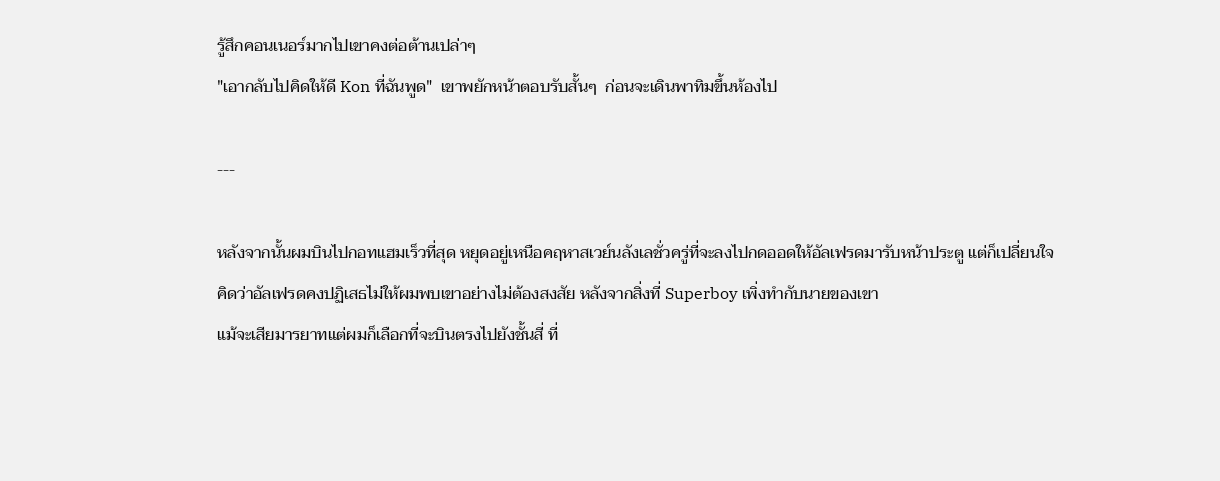รู้สึกคอนเนอร์มากไปเขาคงต่อต้านเปล่าๆ
"เอากลับไปคิดให้ดี Kon ที่ฉันพูด"  เขาพยักหน้าตอบรับสั้นๆ  ก่อนจะเดินพาทิมขึ้นห้องไป

---

หลังจากนั้นผมบินไปกอทแฮมเร็วที่สุด หยุดอยู่เหนือคฤหาสเวย์นลังเลชั่วครู่ที่จะลงไปกดออดให้อัลเฟรดมารับหน้าประตู แต่ก็เปลี่ยนใจคิดว่าอัลเฟรดคงปฏิเสธไม่ให้ผมพบเขาอย่างไม่ต้องสงสัย หลังจากสิ่งที่ Superboy เพิ่งทำกับนายของเขา
แม้จะเสียมารยาทแต่ผมก็เลือกที่จะบินตรงไปยังชั้นสี่ ที่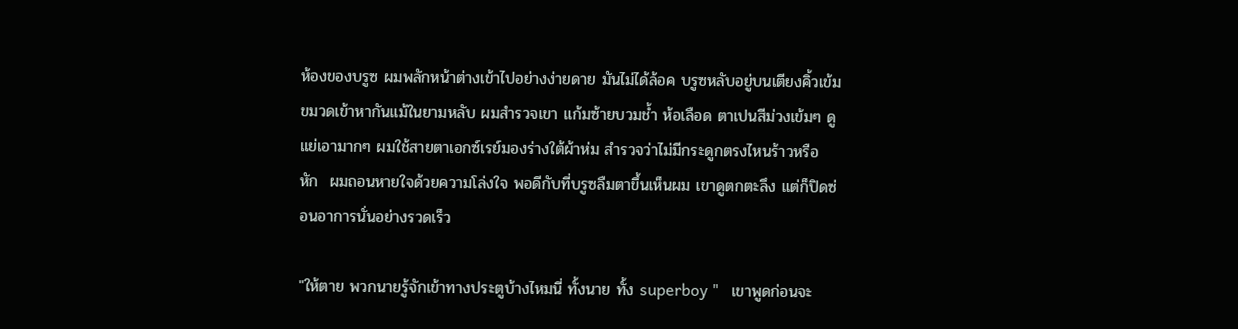ห้องของบรูซ ผมพลักหน้าต่างเข้าไปอย่างง่ายดาย มันไม่ได้ล้อค บรูซหลับอยู่บนเตียงคิ้วเข้มขมวดเข้าหากันแม้ในยามหลับ ผมสำรวจเขา แก้มซ้ายบวมช้ำ ห้อเลือด ตาเปนสีม่วงเข้มๆ ดูแย่เอามากๆ ผมใช้สายตาเอกซ์เรย์มองร่างใต้ผ้าห่ม สำรวจว่าไม่มีกระดูกตรงไหนร้าวหรือ หัก  ผมถอนหายใจด้วยความโล่งใจ พอดีกับที่บรูซลืมตาขึ้นเห็นผม เขาดูตกตะลึง แต่ก็ปิดซ่อนอาการนั่นอย่างรวดเร็ว

"ให้ตาย พวกนายรู้จักเข้าทางประตูบ้างไหมนี่ ทั้งนาย ทั้ง superboy "   เขาพูดก่อนจะ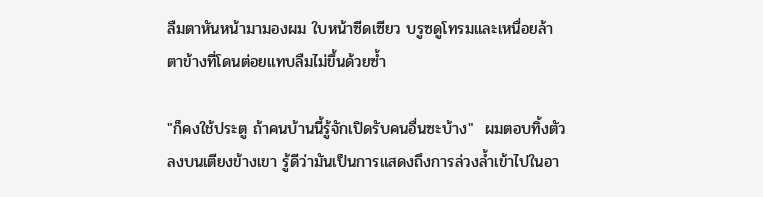ลืมตาหันหน้ามามองผม ใบหน้าซีดเซียว บรูซดูโทรมและเหนื่อยล้า ตาข้างที่โดนต่อยแทบลืมไม่ขึ้นด้วยซ้ำ

"ก็คงใช้ประตู ถ้าคนบ้านนี้รู้จักเปิดรับคนอื่นซะบ้าง"  ผมตอบทิ้งตัวลงบนเตียงข้างเขา รู้ดีว่ามันเป็นการแสดงถึงการล่วงล้ำเข้าไปในอา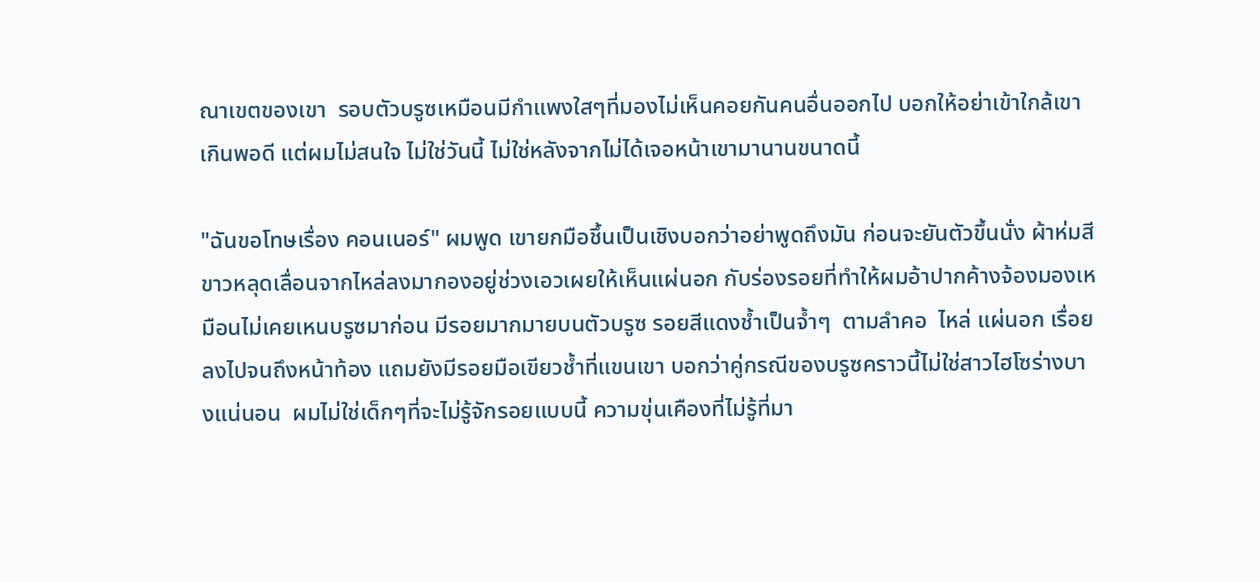ณาเขตของเขา  รอบตัวบรูซเหมือนมีกำแพงใสๆที่มองไม่เห็นคอยกันคนอื่นออกไป บอกให้อย่าเข้าใกล้เขาเกินพอดี แต่ผมไม่สนใจ ไม่ใช่วันนี้ ไม่ใช่หลังจากไม่ได้เจอหน้าเขามานานขนาดนี้

"ฉันขอโทษเรื่อง คอนเนอร์" ผมพูด เขายกมือชึ้นเป็นเชิงบอกว่าอย่าพูดถึงมัน ก่อนจะยันตัวขึ้นนั่ง ผ้าห่มสีขาวหลุดเลื่อนจากไหล่ลงมากองอยู่ช่วงเอวเผยให้เห็นแผ่นอก กับร่องรอยที่ทำให้ผมอ้าปากค้างจ้องมองเหมือนไม่เคยเหนบรูซมาก่อน มีรอยมากมายบนตัวบรูซ รอยสีแดงช้ำเป็นจ้ำๆ  ตามลำคอ  ไหล่ แผ่นอก เรื่อยลงไปจนถึงหน้าท้อง แถมยังมีรอยมือเขียวช้ำที่แขนเขา บอกว่าคู่กรณีของบรูซคราวนี้ไม่ใช่สาวไฮโซร่างบางแน่นอน  ผมไม่ใช่เด็กๆที่จะไม่รู้จักรอยแบบนี้ ความขุ่นเคืองที่ไม่รู้ที่มา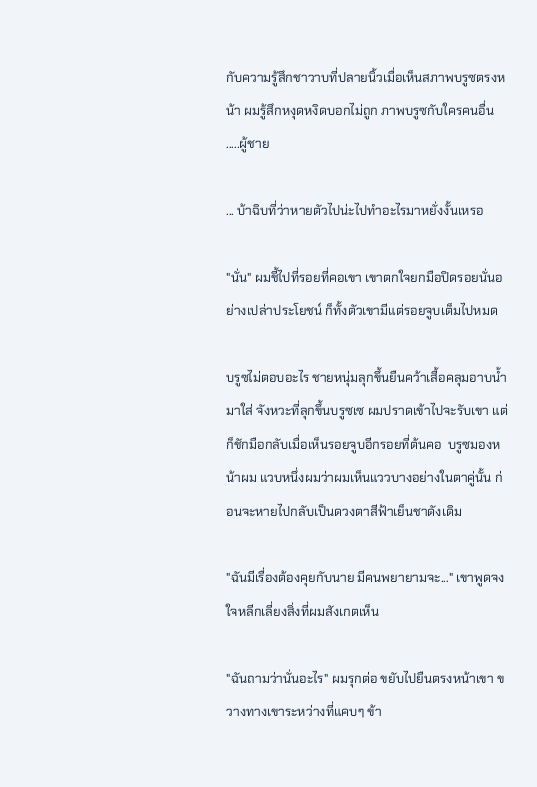กับความรู้สึกชาวาบที่ปลายนิ้วเมื่อเห็นสภาพบรูซตรงหน้า ผมรู้สึกหงุดหงิดบอกไม่ถูก ภาพบรูซกับใครคนอื่น .....ผู้ชาย

... บ้าฉิบที่ว่าหายตัวไปน่ะไปทำอะไรมาหยั่งงั้นเหรอ

"นั่น" ผมชี้ไปที่รอยที่คอเขา เขาตกใจยกมือปิดรอยนั่นอย่างเปล่าประโยชน์ ก็ทั้งตัวเขามีแต่รอยจูบเต็มไปหมด

บรูซไม่ตอบอะไร ชายหนุ่มลุกขึ้นยืนคว้าเสื้อคลุมอาบน้ำมาใส่ จังหวะที่ลุกขึ้นบรูซเซ ผมปราดเข้าไปจะรับเขา แต่ก็ชักมือกลับเมื่อเห็นรอยจูบอีกรอยที่ต้นคอ  บรูซมองหน้าผม แวบหนึ่งผมว่าผมเห็นแววบางอย่างในตาคู่นั้น ก่อนจะหายไปกลับเป็นดวงตาสีฟ้าเย็นชาดังเดิม

"ฉันมีเรื่องต้องคุยกับนาย มีคนพยายามจะ..." เขาพูดจงใจหลีกเลี่ยงสิ่งที่ผมสังเกตเห็น

"ฉันถามว่านั่นอะไร" ผมรุกต่อ ขยับไปยืนตรงหน้าเขา ขวางทางเขาระหว่างที่แคบๆ ข้า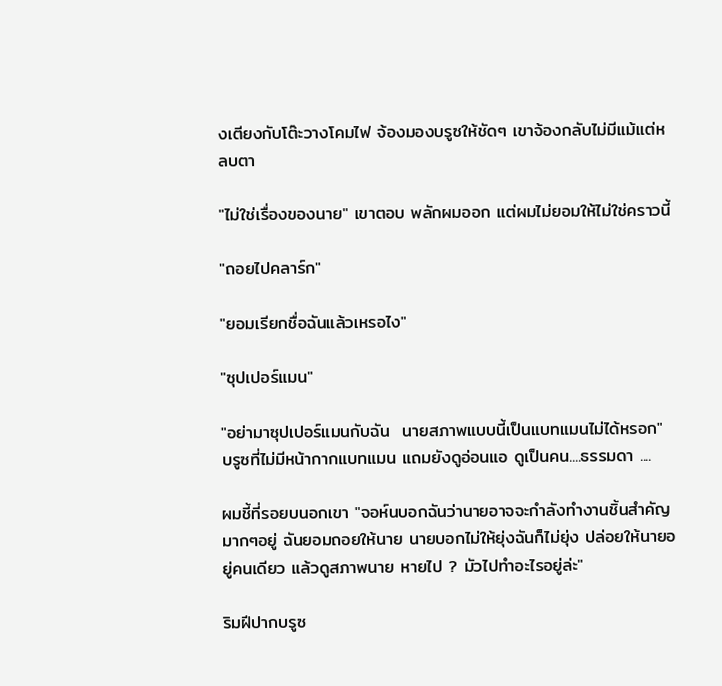งเตียงกับโต๊ะวางโคมไฟ จ้องมองบรูซให้ชัดๆ เขาจ้องกลับไม่มีแม้แต่หลบตา

"ไม่ใช่เรื่องของนาย" เขาตอบ พลักผมออก แต่ผมไม่ยอมให้ไม่ใช่คราวนี้

"ถอยไปคลาร์ก"

"ยอมเรียกชื่อฉันแล้วเหรอไง"

"ซุปเปอร์แมน"

"อย่ามาซุปเปอร์แมนกับฉัน  นายสภาพแบบนี้เป็นแบทแมนไม่ได้หรอก" บรูซที่ไม่มีหน้ากากแบทแมน แถมยังดูอ่อนแอ ดูเป็นคน....ธรรมดา ....

ผมชี้ที่รอยบนอกเขา "จอห์นบอกฉันว่านายอาจจะกำลังทำงานชิ้นสำคัญมากๆอยู่ ฉันยอมถอยให้นาย นายบอกไม่ให้ยุ่งฉันก็ไม่ยุ่ง ปล่อยให้นายอยู่คนเดียว แล้วดูสภาพนาย หายไป ? มัวไปทำอะไรอยู่ล่ะ"

ริมฝีปากบรูซ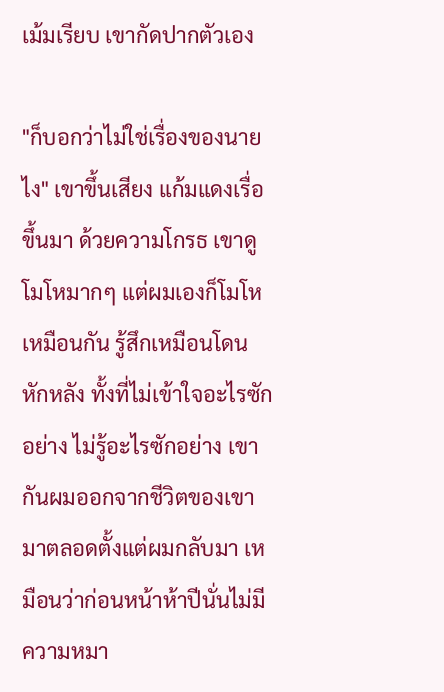เม้มเรียบ เขากัดปากตัวเอง

"ก็บอกว่าไม่ใช่เรื่องของนายไง" เขาขึ้นเสียง แก้มแดงเรื่อขึ้นมา ด้วยความโกรธ เขาดูโมโหมากๆ แต่ผมเองก็โมโหเหมือนกัน รู้สึกเหมือนโดนหักหลัง ทั้งที่ไม่เข้าใจอะไรซักอย่าง ไม่รู้อะไรซักอย่าง เขากันผมออกจากชีวิตของเขา มาตลอดตั้งแต่ผมกลับมา เหมือนว่าก่อนหน้าห้าปีนั่นไม่มีความหมา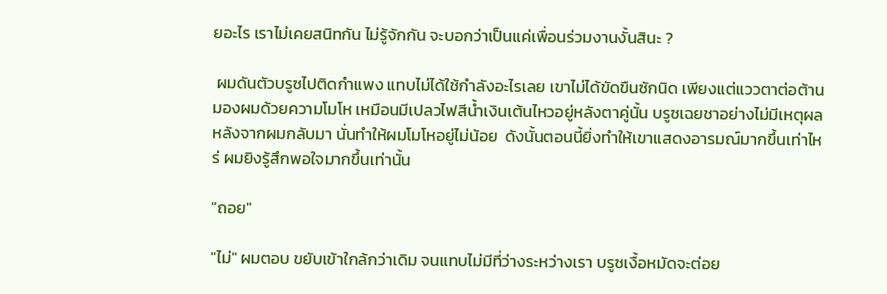ยอะไร เราไม่เคยสนิทกัน ไม่รู้จักกัน จะบอกว่าเป็นแค่เพื่อนร่วมงานงั้นสินะ ?

 ผมดันตัวบรูซไปติดกำแพง แทบไม่ได้ใช้กำลังอะไรเลย เขาไม่ได้ขัดขืนซักนิด เพียงแต่แววตาต่อต้านมองผมด้วยความโมโห เหมือนมีเปลวไฟสีน้ำเงินเต้นไหวอยู่หลังตาคู่นั้น บรูซเฉยชาอย่างไม่มีเหตุผลหลังจากผมกลับมา นั่นทำให้ผมโมโหอยู่ไม่น้อย  ดังนั้นตอนนี้ยิ่งทำให้เขาแสดงอารมณ์มากขึ้นเท่าไหร่ ผมยิงรู้สึกพอใจมากขึ้นเท่านั้น

"ถอย"

"ไม่" ผมตอบ ขยับเข้าใกล้กว่าเดิม จนแทบไม่มีที่ว่างระหว่างเรา บรูซเงื้อหมัดจะต่อย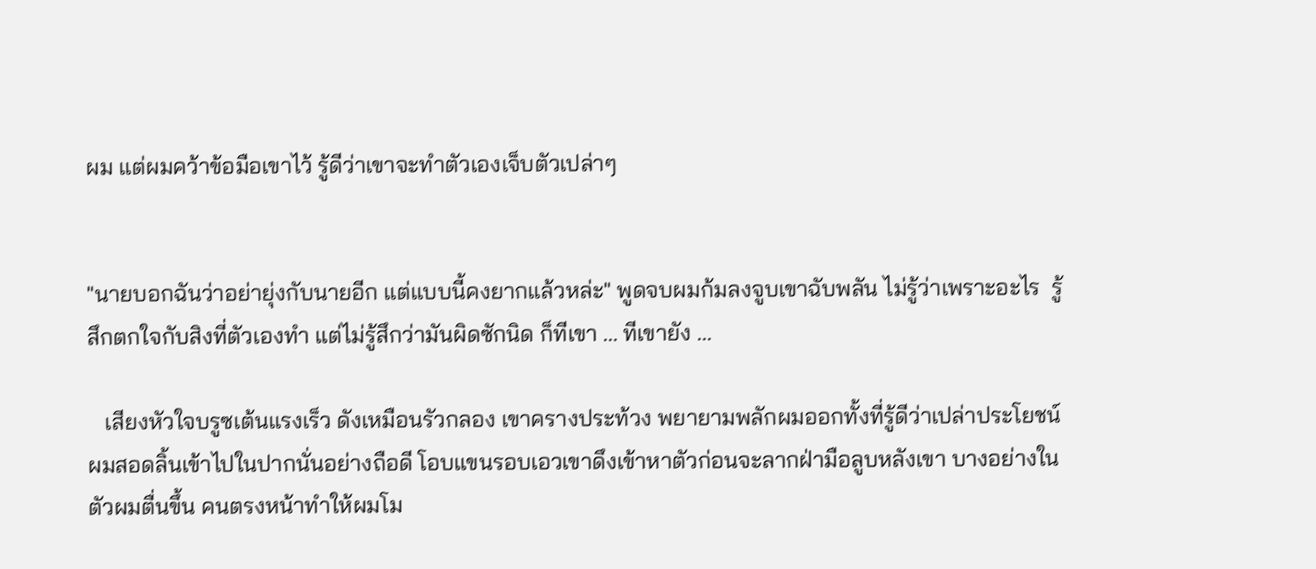ผม แต่ผมคว้าข้อมือเขาไว้ รู้ดีว่าเขาจะทำตัวเองเจ็บตัวเปล่าๆ


"นายบอกฉันว่าอย่ายุ่งกับนายอีก แต่แบบนี้คงยากแล้วหล่ะ" พูดจบผมก้มลงจูบเขาฉับพลัน ไม่รู้ว่าเพราะอะไร  รู้สึกตกใจกับสิงที่ตัวเองทำ แต่ไม่รู้สึกว่ามันผิดซักนิด ก็ทีเขา ... ทีเขายัง ...

   เสียงหัวใจบรูซเต้นแรงเร็ว ดังเหมือนรัวกลอง เขาครางประท้วง พยายามพลักผมออกทั้งที่รู้ดีว่าเปล่าประโยชน์ ผมสอดลิ้นเข้าไปในปากนั่นอย่างถือดี โอบแขนรอบเอวเขาดึงเข้าหาตัวก่อนจะลากฝ่ามือลูบหลังเขา บางอย่างในตัวผมตื่นขึ้น คนตรงหน้าทำให้ผมโม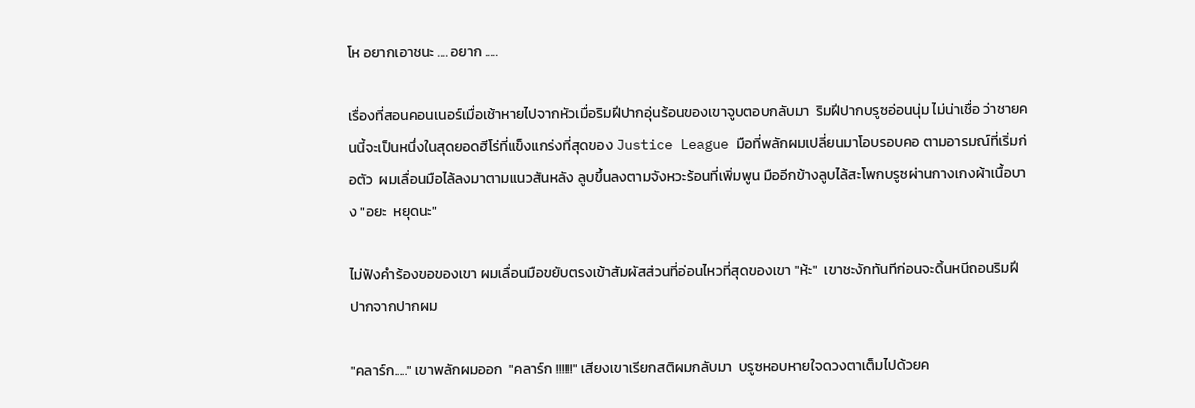โห อยากเอาชนะ .... อยาก .....

เรื่องที่สอนคอนเนอร์เมื่อเช้าหายไปจากหัวเมื่อริมฝีปากอุ่นร้อนของเขาจูบตอบกลับมา  ริมฝีปากบรูซอ่อนนุ่ม ไม่น่าเชื่อ ว่าชายคนนี้จะเป็นหนึ่งในสุดยอดฮีโร่ที่แข็งแกร่งที่สุดของ Justice League มือที่พลักผมเปลี่ยนมาโอบรอบคอ ตามอารมณ์ที่เริ่มก่อตัว  ผมเลื่อนมือไล้ลงมาตามแนวสันหลัง ลูบขึ้นลงตามจังหวะร้อนที่เพิ่มพูน มืออีกข้างลูบไล้สะโพกบรูซผ่านกางเกงผ้าเนื้อบาง "อยะ  หยุดนะ"

ไม่ฟังคำร้องขอของเขา ผมเลื่อนมือขยับตรงเข้าสัมผัสส่วนที่อ่อนไหวที่สุดของเขา "ห้ะ"  เขาชะงักทันทีก่อนจะดิ้นหนีถอนริมฝีปากจากปากผม

"คลาร์ก....." เขาพลักผมออก  "คลาร์ก !!!!!!" เสียงเขาเรียกสติผมกลับมา  บรูซหอบหายใจดวงตาเต็มไปด้วยค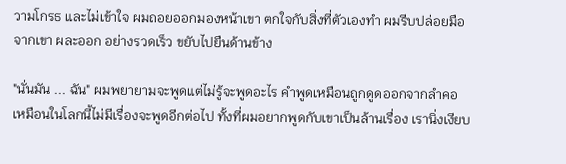วามโกรธ และไม่เข้าใจ ผมถอยออกมองหน้าเขา ตกใจกับสิ่งที่ตัวเองทำ ผมรีบปล่อยมือจากเขา ผละออก อย่างรวดเร็ว ขยับไปยืนด้านข้าง

"นั่นมัน ... ฉัน" ผมพยายามจะพูดแต่ไม่รู้จะพูดอะไร คำพูดเหมือนถูกดูดออกจากลำคอ เหมือนในโลกนี้ไม่มีเรื่องจะพูดอีกต่อไป ทั้งที่ผมอยากพูดกับเขาเป็นล้านเรื่อง เรานิ่งเงียบ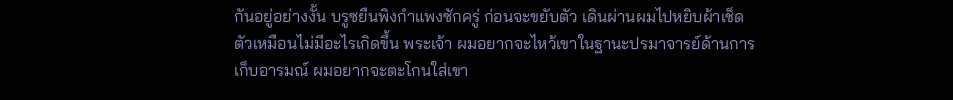กันอยู่อย่างงั้น บรูซยืนพิงกำแพงซักครู่ ก่อนจะขยับตัว เดินผ่านผมไปหยิบผ้าเช็ดตัวเหมือนไม่มีอะไรเกิดขึ้น พระเจ้า ผมอยากจะไหว้เขาในฐานะปรมาจารย์ด้านการเก็บอารมณ์ ผมอยากจะตะโกนใส่เขา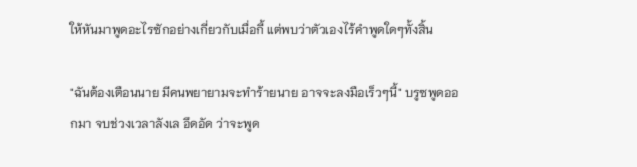ให้หันมาพูดอะไรซักอย่างเกี่ยวกับเมื่อกี้ แต่พบว่าตัวเองไร้คำพูดใดๆทั้งสิ้น

"ฉันต้องเตือนนาย มีคนพยายามจะทำร้ายนาย อาจจะลงมือเร็วๆนี้" บรูซพูดออกมา จบช่วงเวลาลังเล อึดอัด ว่าจะพูด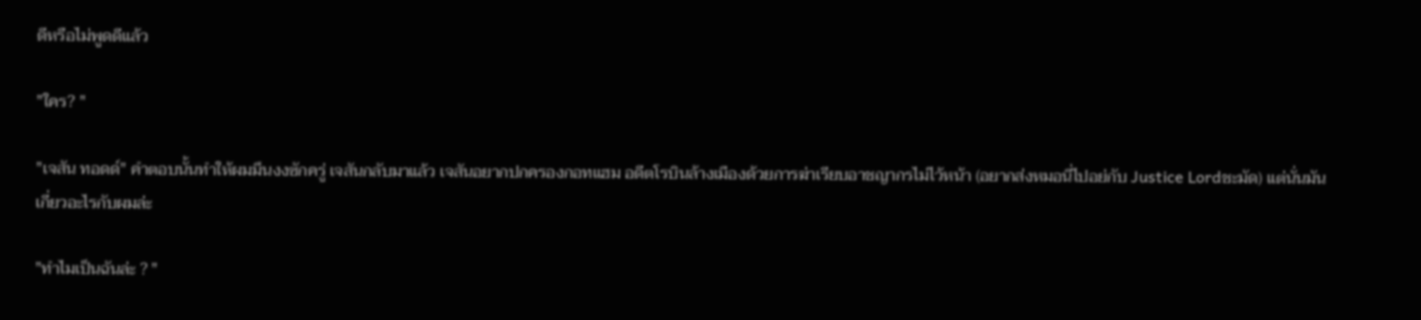ดีหรือไม่พูดดีแล้ว

"ใคร? "

"เจสัน ทอดด์" คำตอบนั้นทำให้ผมมึนงงซักครู่ เจสันกลับมาแล้ว เจสันอยากปกครองกอทแฮม อดีตโรบินล้างเมืองด้วยการฆ่าเรียบอาชญากรไม่ไว้หน้า (อยากส่งหมอนี่ไปอย่กับ Justice Lordชะมัด) แต่นั่นมันเกี่ยวอะไรกับผมล่ะ

"ทำไมเป็นฉันล่ะ ? "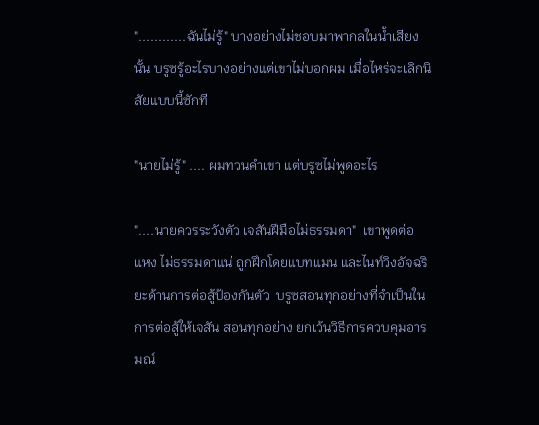"............ฉันไม่รู้" บางอย่างไม่ชอบมาพากลในน้ำเสียงนั้น บรูซรู้อะไรบางอย่างแต่เขาไม่บอกผม เมื่อไหร่จะเลิกนิสัยแบบนี้ซักที

"นายไม่รู้" .... ผมทวนคำเขา แต่บรูซไม่พูดอะไร

"....นายควรระวังตัว เจสันฝีมือไม่ธรรมดา"  เขาพูดต่อ แหง ไม่ธรรมดาแน่ ถูกฝึกโดยแบทแมน และไนท์วิงอัจฉริยะด้านการต่อสู้ป้องกันตัว  บรูซสอนทุกอย่างที่จำเป็นในการต่อสู้ให้เจสัน สอนทุกอย่าง ยกเว้นวิธีการควบคุมอารมณ์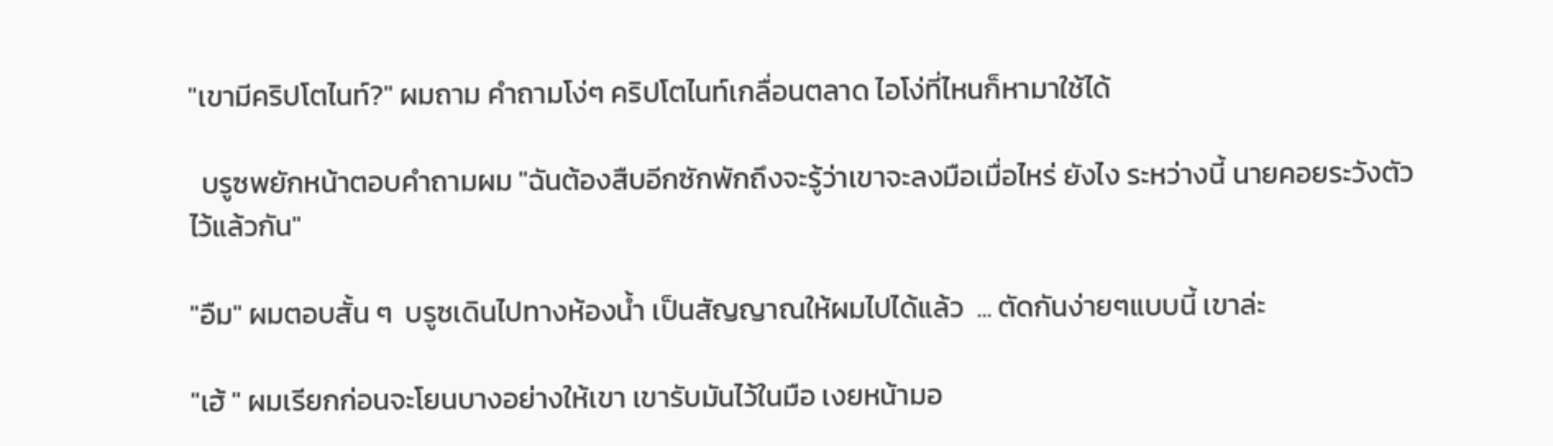"เขามีคริปโตไนท์?" ผมถาม คำถามโง่ๆ คริปโตไนท์เกลื่อนตลาด ไอโง่ที่ไหนก็หามาใช้ได้

  บรูซพยักหน้าตอบคำถามผม "ฉันต้องสืบอีกซักพักถึงจะรู้ว่าเขาจะลงมือเมื่อไหร่ ยังไง ระหว่างนี้ นายคอยระวังตัวไว้แล้วกัน"

"อืม" ผมตอบสั้น ๆ  บรูซเดินไปทางห้องน้ำ เป็นสัญญาณให้ผมไปได้แล้ว  ... ตัดกันง่ายๆแบบนี้ เขาล่ะ

"เฮ้ " ผมเรียกก่อนจะโยนบางอย่างให้เขา เขารับมันไว้ในมือ เงยหน้ามอ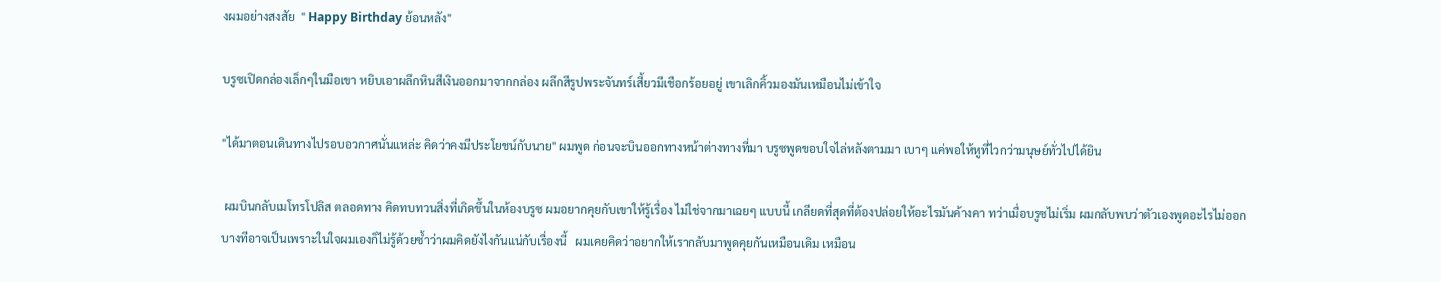งผมอย่างสงสัย  " Happy Birthday ย้อนหลัง"

บรูซเปิดกล่องเล็กๆในมือเขา หยิบเอาผลึกหินสีเงินออกมาจากกล่อง ผลึกสีรูปพระจันทร์เสี้ยวมีเชือกร้อยอยู่ เขาเลิกคิ้วมองมันเหมือนไม่เข้าใจ

"ได้มาตอนเดินทางไปรอบอวกาศนั่นแหล่ะ คิดว่าคงมีประโยชน์กับนาย" ผมพูด ก่อนจะบินออกทางหน้าต่างทางที่มา บรูซพูดขอบใจไล่หลังตามมา เบาๆ แค่พอให้หูที่ไวกว่ามนุษย์ทั่วไปได้ยิน

 ผมบินกลับเมโทรโปลิส ตลอดทาง คิดทบทวนสิ่งที่เกิดขึ้นในห้องบรูซ ผมอยากคุยกับเขาให้รู้เรื่อง ไม่ใช่จากมาเฉยๆ แบบนี้ เกลียดที่สุดที่ต้องปล่อยให้อะไรมันค้างคา ทว่าเมื่อบรูซไม่เริ่ม ผมกลับพบว่าตัวเองพูดอะไรไม่ออก บางทีอาจเป็นเพราะในใจผมเองก็ไม่รู้ด้วยซ้ำว่าผมคิดยังไงกันแน่กับเรื่องนี้   ผมเคยคิดว่าอยากให้เรากลับมาพูดคุยกันเหมือนเดิม เหมือน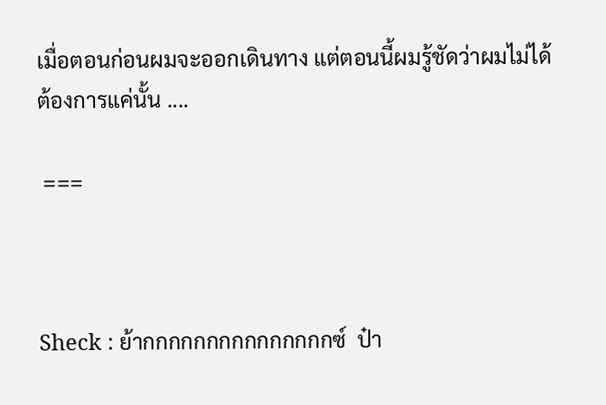เมื่อตอนก่อนผมจะออกเดินทาง แต่ตอนนี้ผมรู้ชัดว่าผมไม่ได้ต้องการแค่นั้น ....

 ===



Sheck : ย้ากกกกกกกกกกกกกกกซ์  ป๋า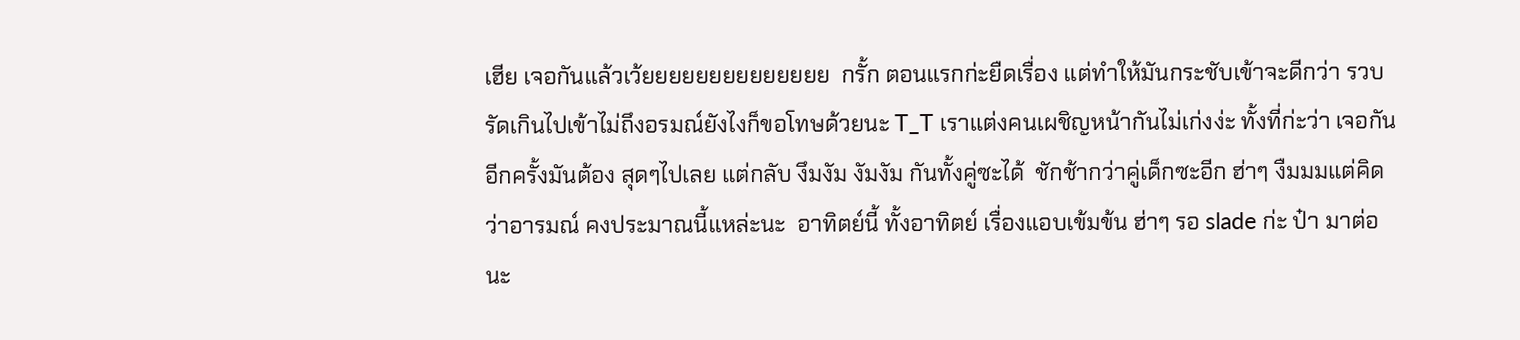เฮีย เจอกันแล้วเว้ยยยยยยยยยยยยยย  กรั้ก ตอนแรกก่ะยืดเรื่อง แต่ทำให้มันกระชับเข้าจะดีกว่า รวบรัดเกินไปเข้าไม่ถึงอรมณ์ยังไงก็ขอโทษด้วยนะ T_T เราแต่งคนเผชิญหน้ากันไม่เก่งง่ะ ทั้งที่ก่ะว่า เจอกันอีกครั้งมันต้อง สุดๆไปเลย แต่กลับ งึมงัม งัมงัม กันทั้งคู่ซะได้  ชักช้ากว่าคู่เด็กซะอีก ฮ่าๆ งืมมมแต่คิดว่าอารมณ์ คงประมาณนี้แหล่ะนะ  อาทิตย์นี้ ทั้งอาทิตย์ เรื่องแอบเข้มข้น ฮ่าๆ รอ slade ก่ะ ป๋า มาต่อนะ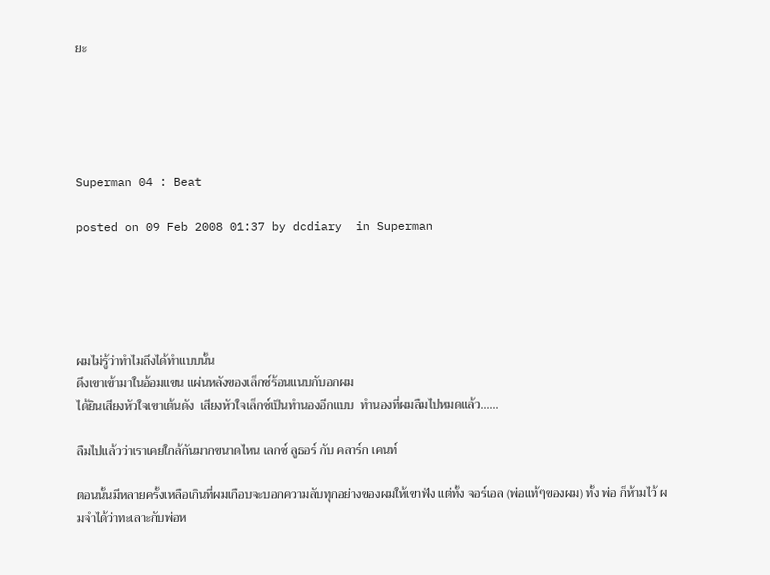ยะ





Superman 04 : Beat

posted on 09 Feb 2008 01:37 by dcdiary  in Superman





ผมไม่รู้ว่าทำไมถึงได้ทำแบบนั้น
ดึงเขาเข้ามาในอ้อมแขน แผ่นหลังของเล็กซ์ร้อนแนบกับอกผม
ได้ยินเสียงหัวใจเขาเต้นดัง  เสียงหัวใจเล็กซ์เป็นทำนองอีกแบบ  ทำนองที่ผมลืมไปหมดแล้ว......

ลืมไปแล้วว่าเราเคยใกล้กันมากขนาดไหน เลกซ์ ลูธอร์ กับ คลาร์ก เคนท์

ตอนนั้นมีหลายครั้งเหลือเกินที่ผมเกือบจะบอกความลับทุกอย่างของผมให้เขาฟัง แต่ทั้ง จอร์เอล (พ่อแท้ๆของผม) ทั้ง พ่อ ก็ห้ามไว้ ผมจำได้ว่าทะเลาะกับพ่อห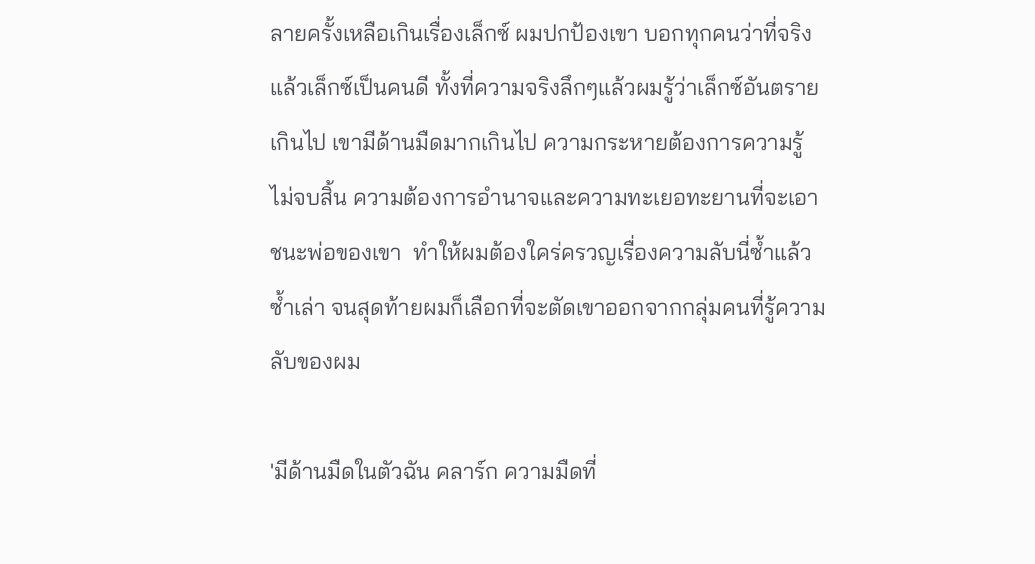ลายครั้งเหลือเกินเรื่องเล็กซ์ ผมปกป้องเขา บอกทุกคนว่าที่จริงแล้วเล็กซ์เป็นคนดี ทั้งที่ความจริงลึกๆแล้วผมรู้ว่าเล็กซ์อันตรายเกินไป เขามีด้านมืดมากเกินไป ความกระหายต้องการความรู้ไม่จบสิ้น ความต้องการอำนาจและความทะเยอทะยานที่จะเอาชนะพ่อของเขา  ทำให้ผมต้องใคร่ครวญเรื่องความลับนี่ซ้ำแล้วซ้ำเล่า จนสุดท้ายผมก็เลือกที่จะตัดเขาออกจากกลุ่มคนที่รู้ความลับของผม

'มีด้านมืดในตัวฉัน คลาร์ก ความมืดที่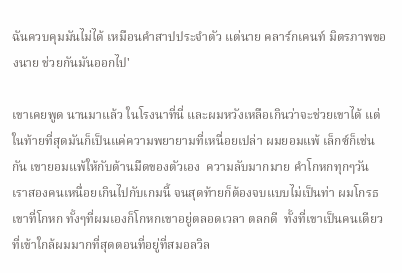ฉันควบคุมมันไม่ได้ เหมือนคำสาปประจำตัว แต่นาย คลาร์กเคนท์ มิตรภาพของนาย ช่วยกันมันออกไป'

เขาเคยพูด นานมาแล้ว ในโรงนาที่นี่ และผมหวังเหลือเกินว่าจะช่วยเขาได้ แต่ในท้ายที่สุดมันก็เป็นแค่ความพยายามที่เหนื่อยเปล่า ผมยอมแพ้ เล็กซ์ก็เช่นกัน เขายอมแพ้ให้กับด้านมืดของตัวเอง  ความลับมากมาย คำโกหกทุกๆวัน เราสองคนเหนื่อยเกินไปกับเกมนี้ จนสุดท้ายก็ต้องจบแบบไม่เป็นท่า ผมโกรธเขาที่โกหก ทั้งๆที่ผมเองก็โกหกเขาอยู่ตลอดเวลา ตลกดี  ทั้งที่เขาเป็นคนเดียวที่เข้าใกล้ผมมากที่สุดตอนที่อยู่ที่สมอลวิล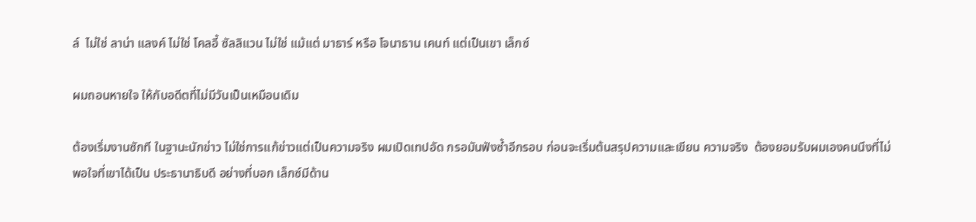ล์  ไม่ใช่ ลาน่า แลงค์ ไม่ใช่ โคลอี้ ซัลลิแวน ไม่ใช่ แม้แต่ มาธาร์ หรือ โจนาธาน เคนท์ แต่เป็นเขา เล็กซ์

ผมถอนหายใจ ให้กับอดีตที่ไม่มีวันเป็นเหมือนเดิม

ต้องเริ่มงานซักที ในฐานะนักข่าว ไม่ใช่การแก้ข่าวแต่เป็นความจริง ผมเปิดเทปอัด กรอมันฟังซ้ำอีกรอบ ก่อนจะเริ่มต้นสรุปความและเขียน ความจริง  ต้องยอมรับผมเองคนนึงที่ไม่พอใจที่เขาได้เป็น ประธานาธิบดี อย่างที่บอก เล็กซ์มีด้าน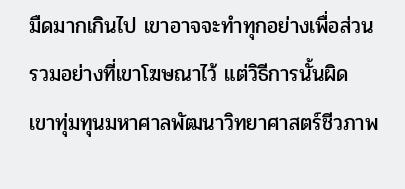มืดมากเกินไป เขาอาจจะทำทุกอย่างเพื่อส่วนรวมอย่างที่เขาโฆษณาไว้ แต่วิธีการนั้นผิด เขาทุ่มทุนมหาศาลพัฒนาวิทยาศาสตร์ชีวภาพ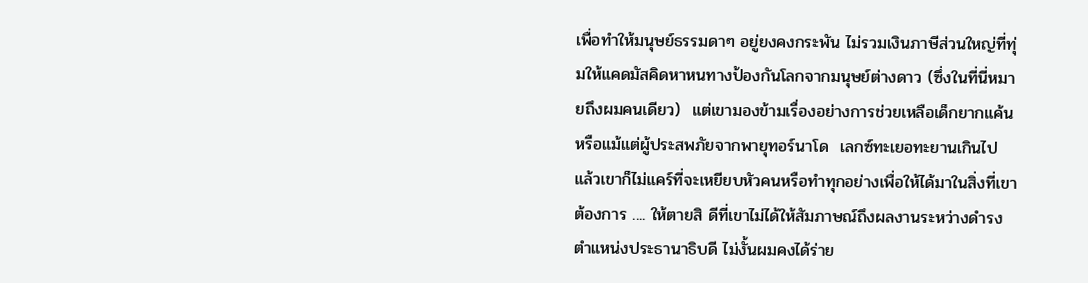เพื่อทำให้มนุษย์ธรรมดาๆ อยู่ยงคงกระพัน ไม่รวมเงินภาษีส่วนใหญ่ที่ทุ่มให้แคดมัสคิดหาหนทางป้องกันโลกจากมนุษย์ต่างดาว (ซึ่งในที่นี่หมายถึงผมคนเดียว)  แต่เขามองข้ามเรื่องอย่างการช่วยเหลือเด็กยากแค้น หรือแม้แต่ผู้ประสพภัยจากพายุทอร์นาโด  เลกซ์ทะเยอทะยานเกินไป แล้วเขาก็ไม่แคร์ที่จะเหยียบหัวคนหรือทำทุกอย่างเพื่อให้ได้มาในสิ่งที่เขาต้องการ .... ให้ตายสิ ดีที่เขาไม่ได้ให้สัมภาษณ์ถึงผลงานระหว่างดำรงตำแหน่งประธานาธิบดี ไม่งั้นผมคงได้ร่าย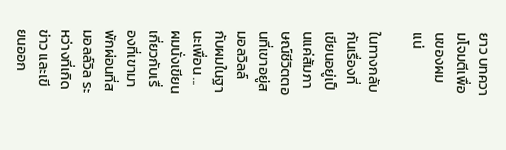ยาว บทความโจมตีเพื่อนของผมแน่

ในทางกลับกันเรื่องที่เขียนอยู่เป็นแค่สัมภาษณ์ชีวิตตอนที่เขาอยู่สมอลวิลล์ กับผมในฐานะเพื่อน ...  ผมนั่งเขียนเกี่ยวกับเรื่องที่เขามาพักผ่อนที่สมอลล์วิล ระหว่างที่เกิดข่าว และเขียนออก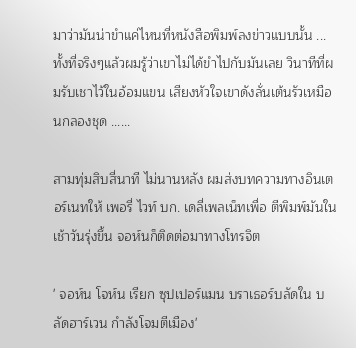มาว่ามันน่าขำแค่ไหนที่หนังสือพิมพ์ลงข่าวแบบนั้น ... ทั้งที่จริงๆแล้วผมรู้ว่าเขาไม่ได้ขำไปกับมันเลย วินาทีที่ผมรับเชาไว้ในอ้อมแขน เสียงหัวใจเขาดังลั่นเต้นรัวเหมือนกลองชุด ......

สามทุ่มสิบสี่นาที ไม่นานหลัง ผมส่งบทความทางอินเตอร์เนทให้ เพอรี่ ไวท์ บก. เดลี่เพลเน็ทเพื่อ ตีพิมพ์มันในเช้าวันรุ่งขึ้น จอห์นก็ติดต่อมาทางโทรจิต

' จอห์น โจห์น เรียก ซุปเปอร์แมน บราเธอร์บลัดใน บลัดฮาร์เวน กำลังโจมตีเมือง'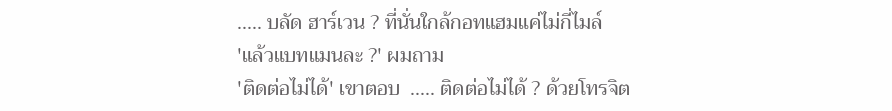..... บลัด ฮาร์เวน ? ที่นั่นใกล้กอทแฮมแค่ไม่กี่ไมล์
'แล้วแบทแมนละ ?' ผมถาม
'ติดต่อไม่ได้' เขาตอบ  ..... ติดต่อไม่ได้ ? ด้วยโทรจิต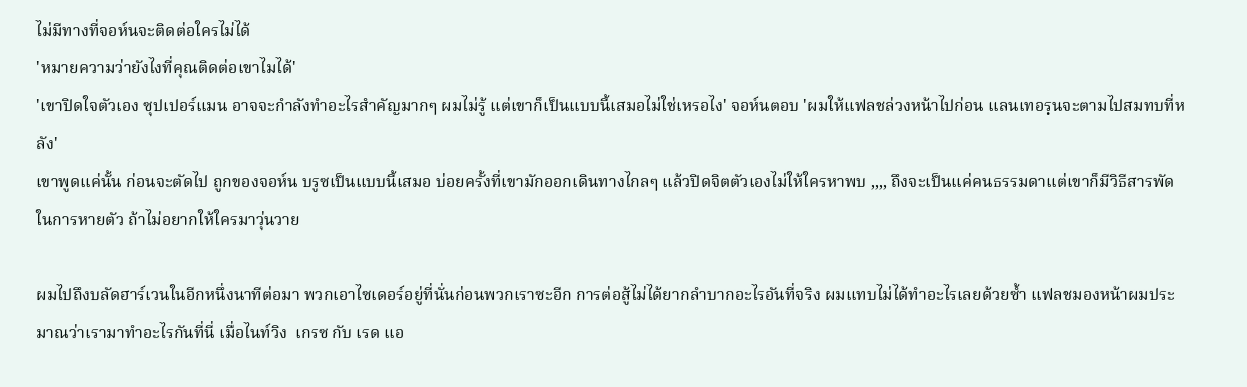ไม่มีทางที่จอห์นจะติดต่อใครไม่ได้
'หมายความว่ายังไงที่คุณติดต่อเขาไมได้'
'เขาปิดใจตัวเอง ซุปเปอร์แมน อาจจะกำลังทำอะไรสำคัญมากๆ ผมไม่รู้ แต่เขาก็เป็นแบบนี้เสมอไม่ใช่เหรอไง' จอห์นตอบ 'ผมให้แฟลชล่วงหน้าไปก่อน แลนเทอรฺนจะตามไปสมทบที่หลัง'
เขาพูดแค่นั้น ก่อนจะตัดไป ถูกของจอห์น บรูซเป็นแบบนี้เสมอ บ่อยครั้งที่เขามักออกเดินทางไกลๆ แล้วปิดจิตตัวเองไม่ให้ใครหาพบ ,,,, ถึงจะเป็นแค่คนธรรมดาแต่เขาก็มีวิธีสารพัดในการหายตัว ถ้าไม่อยากให้ใครมาวุ่นวาย

ผมไปถึงบลัดฮาร์เวนในอีกหนึ่งนาทีต่อมา พวกเอาไซเดอร์อยู่ที่นั่นก่อนพวกเราซะอีก การต่อสู้ไม่ได้ยากลำบากอะไรอันที่จริง ผมแทบไม่ได้ทำอะไรเลยด้วยซ้ำ แฟลชมองหน้าผมประมาณว่าเรามาทำอะไรกันที่นี่ เมื่อไนท์วิง  เกรซ กับ เรด แอ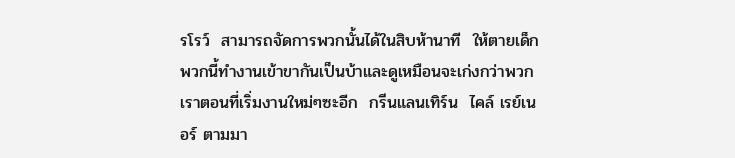รโรว์  สามารถจัดการพวกนั้นได้ในสิบห้านาที  ให้ตายเด็กพวกนี้ทำงานเข้าขากันเป็นบ้าและดูเหมือนจะเก่งกว่าพวกเราตอนที่เริ่มงานใหม่ๆซะอีก  กรีนแลนเทิร์น  ไคล์ เรย์เนอร์ ตามมา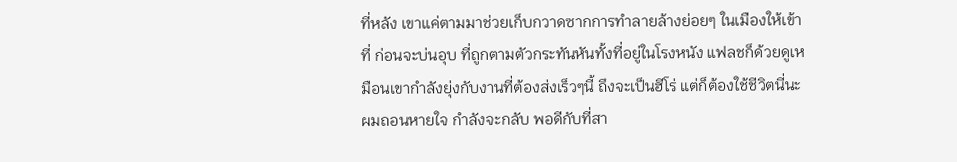ที่หลัง เขาแค่ตามมาช่วยเก็บกวาดซากการทำลายล้างย่อยๆ ในเมืองให้เข้าที่ ก่อนจะบ่นอุบ ที่ถูกตามตัวกระทันหันทั้งที่อยู่ในโรงหนัง แฟลชก็ด้วยดูเหมือนเขากำลังยุ่งกับงานที่ต้องส่งเร็วๆนี้ ถึงจะเป็นฮีโร่ แต่ก็ต้องใช้ชีวิตนี่นะ ผมถอนหายใจ กำลังจะกลับ พอดีกับที่สา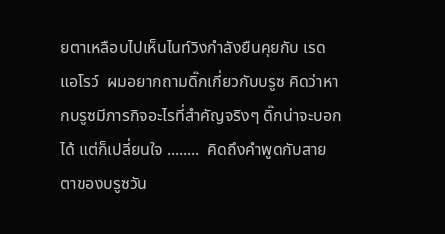ยตาเหลือบไปเห็นไนท์วิงกำลังยืนคุยกับ เรดแอโรว์  ผมอยากถามดิ๊กเกี่ยวกับบรูซ คิดว่าหากบรูซมีภารกิจอะไรที่สำคัญจริงๆ ดิ๊กน่าจะบอกได้ แต่ก็เปลี่ยนใจ ........  คิดถึงคำพูดกับสายตาของบรูซวัน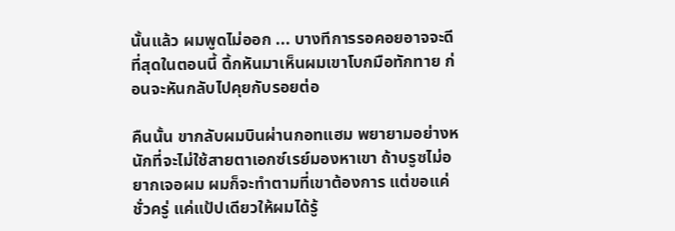นั้นแล้ว ผมพูดไม่ออก ... บางทีการรอคอยอาจจะดีที่สุดในตอนนี้ ดิ้กหันมาเห็นผมเขาโบกมือทักทาย ก่อนจะหันกลับไปคุยกับรอยต่อ

คืนนั้น ขากลับผมบินผ่านกอทแฮม พยายามอย่างหนักที่จะไม่ใช้สายตาเอกซ์เรย์มองหาเขา ถ้าบรูซไม่อยากเจอผม ผมก็จะทำตามที่เขาต้องการ แต่ขอแค่ชั่วครู่ แค่แป้ปเดียวให้ผมได้รู้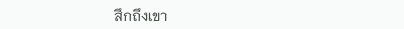สึกถึงเขา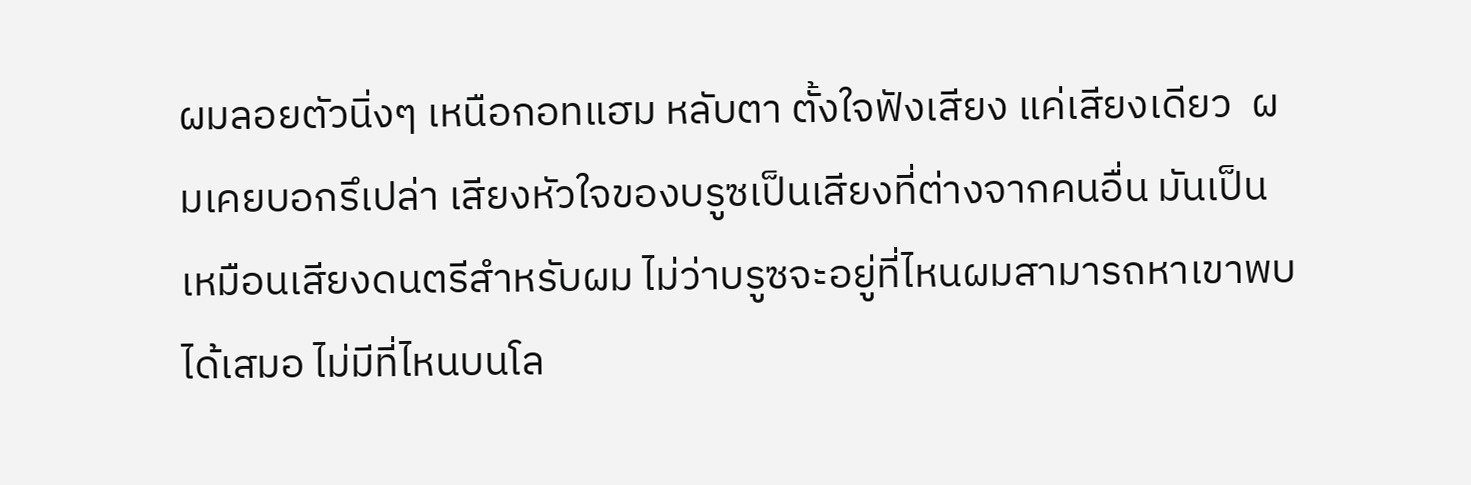ผมลอยตัวนิ่งๆ เหนือกอทแฮม หลับตา ตั้งใจฟังเสียง แค่เสียงเดียว  ผมเคยบอกรึเปล่า เสียงหัวใจของบรูซเป็นเสียงที่ต่างจากคนอื่น มันเป็นเหมือนเสียงดนตรีสำหรับผม ไม่ว่าบรูซจะอยู่ที่ไหนผมสามารถหาเขาพบได้เสมอ ไม่มีที่ไหนบนโล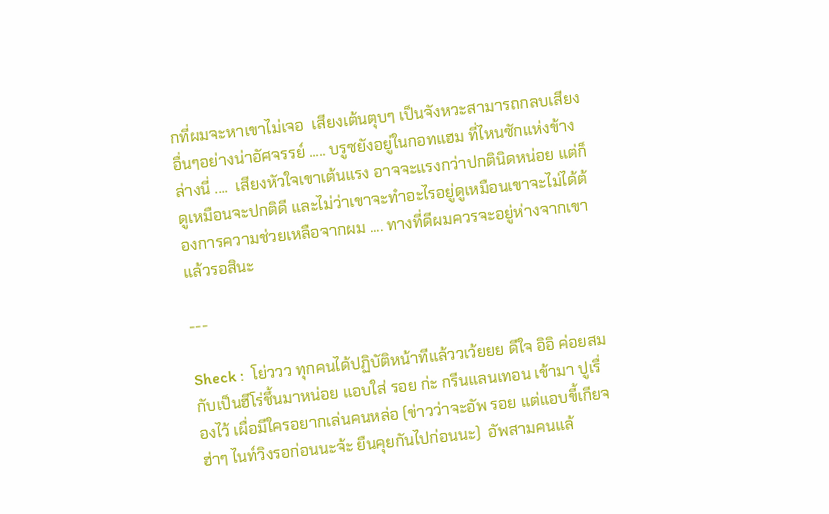กที่ผมจะหาเขาไม่เจอ  เสียงเต้นตุบๆ เป็นจังหวะสามารถกลบเสียงอื่นๆอย่างน่าอัศจรรย์ ..... บรูซยังอยู่ในกอทแฮม ที่ไหนซักแห่งข้างล่างนี่ ....  เสียงหัวใจเขาเต้นแรง อาจจะแรงกว่าปกตินิดหน่อย แต่ก็ดูเหมือนจะปกติดี และไม่ว่าเขาจะทำอะไรอยู่ดูเหมือนเขาจะไม่ได้ต้องการความช่วยเหลือจากผม .... ทางที่ดีผมควรจะอยู่ห่างจากเขาแล้วรอสินะ

---

Sheck :  โย่ววว ทุกคนได้ปฏิบัติหน้าทีแล้ววเว้ยยย ดีใจ อิอิ ค่อยสมกับเป็นฮีโร่ชึ้นมาหน่อย แอบใส่ รอย ก่ะ กรีนแลนเทอน เข้ามา ปูเรื่องไว้ เผื่อมีใครอยากเล่นคนหล่อ (ข่าวว่าจะอัพ รอย แต่แอบขี้เกียจ ฮ่าๆ ไนท์วิงรอก่อนนะจ้ะ ยืนคุยกันไปก่อนนะ)  อัพสามคนแล้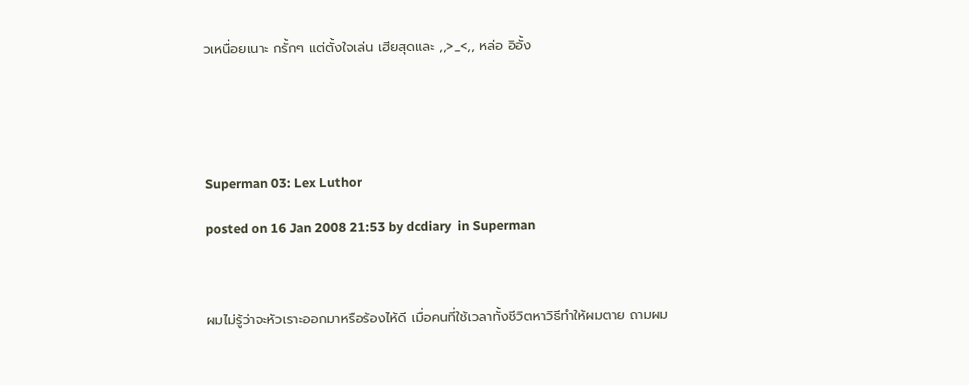วเหนื่อยเนาะ กรั้กๆ แต่ตั้งใจเล่น เฮียสุดและ ,,>_<,, หล่อ อิอั้ง





Superman 03: Lex Luthor

posted on 16 Jan 2008 21:53 by dcdiary  in Superman



ผมไม่รู้ว่าจะหัวเราะออกมาหรือร้องไห้ดี เมื่อคนที่ใช้เวลาทั้งชีวิตหาวิธีทำให้ผมตาย ถามผม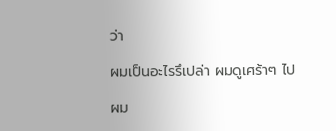ว่า

ผมเป็นอะไรรึเปล่า ผมดูเศร้าๆ ไป

ผม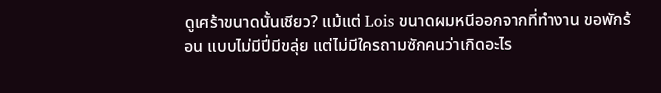ดูเศร้าขนาดนั้นเชียว? แม้แต่ Lois ขนาดผมหนีออกจากที่ทำงาน ขอพักร้อน แบบไม่มีปี่มีขลุ่ย แต่ไม่มีใครถามซักคนว่าเกิดอะไร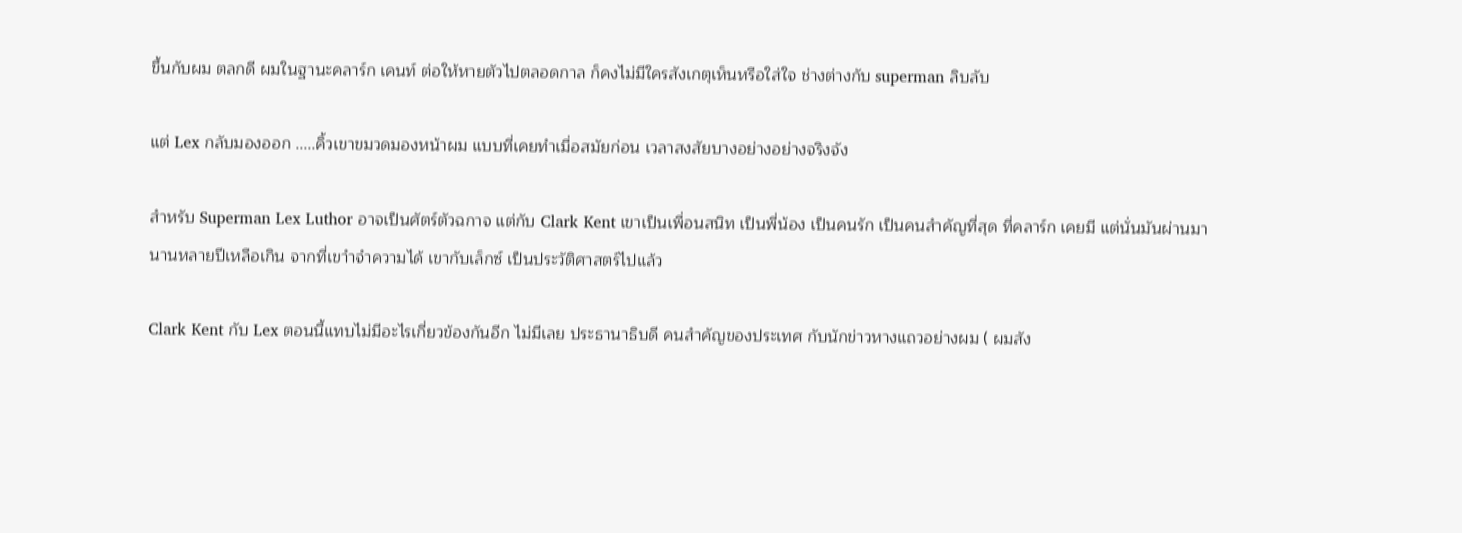ขึ้นกับผม ตลกดี ผมในฐานะคลาร์ก เคนท์ ต่อให้หายตัวไปตลอดกาล ก็คงไม่มีใครสังเกตุเห็นหรือใส่ใจ ช่างต่างกับ superman ลิบลับ

แต่ Lex กลับมองออก .....คิ้วเขาขมวดมองหน้าผม แบบที่เคยทำเมื่อสมัยก่อน เวลาสงสัยบางอย่างอย่างจริงจัง

สำหรับ Superman Lex Luthor อาจเป็นศัตร์ตัวฉกาจ แต่กับ Clark Kent เขาเป็นเพื่อนสนิท เป็นพี่น้อง เป็นคนรัก เป็นคนสำคัญที่สุด ที่คลาร์ก เคยมี แต่นั่นมันผ่านมานานหลายปีเหลือเกิน จากที่เขาำจำความได้ เขากับเล็กซ์ เป็นประวัติศาสตร์ไปแล้ว

Clark Kent กับ Lex ตอนนี้แทบไม่มีอะไรเกี่ยวข้องกันอีก ไม่มีเลย ประธานาธิบดี คนสำคัญของประเทศ กับนักข่าวหางแถวอย่างผม ( ผมสัง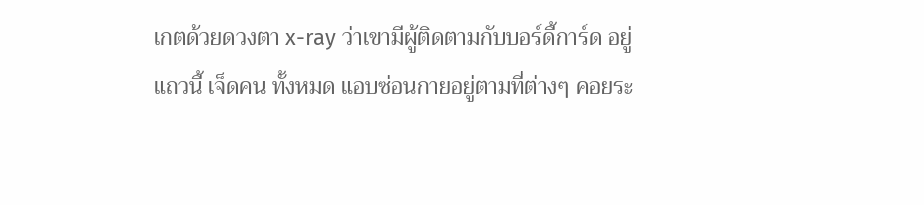เกตด้วยดวงตา x-ray ว่าเขามีผู้ติดตามกับบอร์ดี้การ์ด อยู่แถวนี้ เจ็ดคน ทั้งหมด แอบซ่อนกายอยู่ตามที่ต่างๆ คอยระ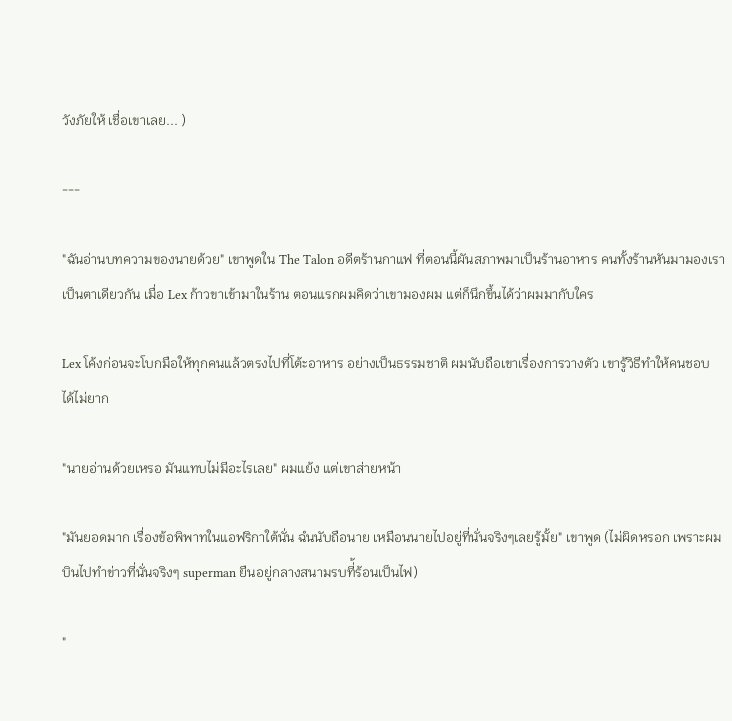วังภัยให้ เชื่อเขาเลย... )

---

"ฉันอ่านบทความของนายด้วย" เขาพูดใน The Talon อดีตร้านกาแฟ ที่ตอนนี้ผันสภาพมาเป็นร้านอาหาร คนทั้งร้านหันมามองเราเป็นตาเดียวกัน เมื่อ Lex ก้าวขาเข้ามาในร้าน ตอนแรกผมคิดว่าเขามองผม แต่ก็นึกขึ้นได้ว่าผมมากับใคร

Lex โค้งก่อนจะโบกมือให้ทุกคนแล้วตรงไปที่โต้ะอาหาร อย่างเป็นธรรมชาติ ผมนับถือเขาเรื่องการวางตัว เขารู้วิธีทำให้คนชอบ ได้ไม่ยาก

"นายอ่านด้วยเหรอ มันแทบไม่มีอะไรเลย" ผมแย้ง แต่เขาส่ายหน้า

"มันยอดมาก เรื่องข้อพิพาทในแอฟริกาใต้นั่น ฉํนนับถือนาย เหมือนนายไปอยู่ที่นั่นจริงๆเลยรู้มั้ย" เขาพูด (ไม่ผิดหรอก เพราะผมบินไปทำข่าวที่นั่นจริงๆ superman ยืนอยู่กลางสนามรบที่้ร้อนเป็นไฟ)

"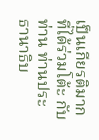เป็นเกียรติมาก ที่ได้ร่วมโต้ะ กับท่าน ท่านประธานาธิบ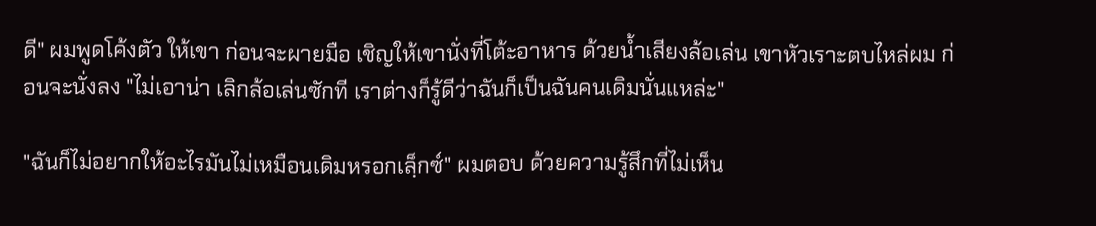ดี" ผมพูดโค้งตัว ให้เขา ก่อนจะผายมือ เชิญให้เขานั่งที่โต้ะอาหาร ด้วยน้ำเสียงล้อเล่น เขาหัวเราะตบไหล่ผม ก่อนจะนั่งลง "ไม่เอาน่า เลิกล้อเล่นซักที เราต่างก็รู้ดีว่าฉันก็เป็นฉันคนเดิมนั่นแหล่ะ"

"ฉันก็ไม่อยากให้อะไรมันไม่เหมือนเดิมหรอกเลฺ็กซ์" ผมตอบ ด้วยความรู้สึกที่ไม่เห็น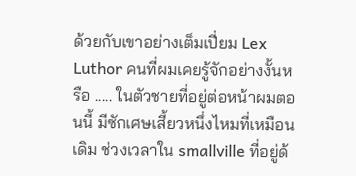ด้วยกับเขาอย่างเต็มเปี่ยม Lex Luthor คนที่ผมเคยรู้จักอย่างงั้นหรือ ..... ในตัวชายที่อยู่ต่อหน้าผมตอนนี้ มีซักเศษเสี้ยวหนึ่งไหมที่เหมือนเดิม ช่วงเวลาใน smallville ที่อยู่ด้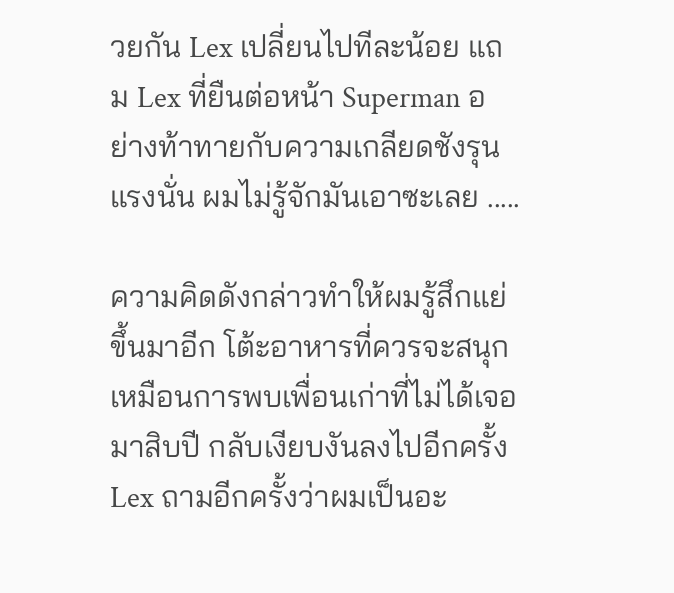วยกัน Lex เปลี่ยนไปทีละน้อย แถม Lex ที่ยืนต่อหน้า Superman อย่างท้าทายกับความเกลียดชังรุนแรงนั่น ผมไม่รู้จักมันเอาซะเลย .....

ความคิดดังกล่าวทำให้ผมรู้สึกแย่ขึ้นมาอีก โต้ะอาหารที่ควรจะสนุกเหมือนการพบเพื่อนเก่าที่ไม่ได้เจอมาสิบปี กลับเงียบงันลงไปอีกครั้ง Lex ถามอีกครั้งว่าผมเป็นอะ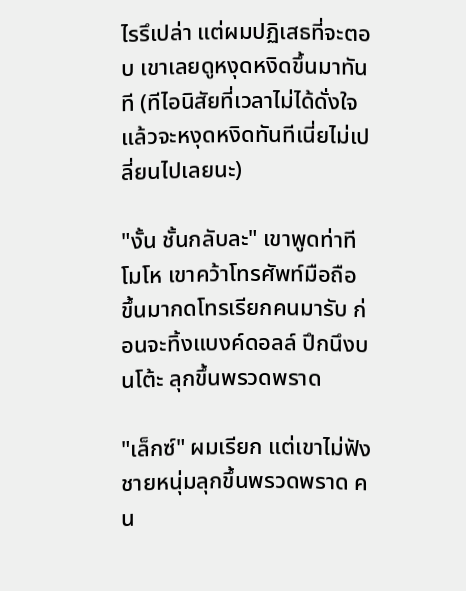ไรรึเปล่า แต่ผมปฏิเสธที่จะตอบ เขาเลยดูหงุดหงิดขึ้นมาทันที (ทีไอนิสัยที่เวลาไม่ได้ดั่งใจแล้วจะหงุดหงิดทันทีเนี่ยไม่เปลี่ยนไปเลยนะ)

"งั้น ชั้นกลับละ" เขาพูดท่าทีโมโห เขาคว้าโทรศัพท์มือถือ ขึ้นมากดโทรเรียกคนมารับ ก่อนจะทิ้งแบงค์ดอลล์ ปึกนึงบนโต้ะ ลุกขึ้นพรวดพราด

"เล็กซ์" ผมเรียก แต่เขาไม่ฟัง ชายหนุ่มลุกขึ้นพรวดพราด คน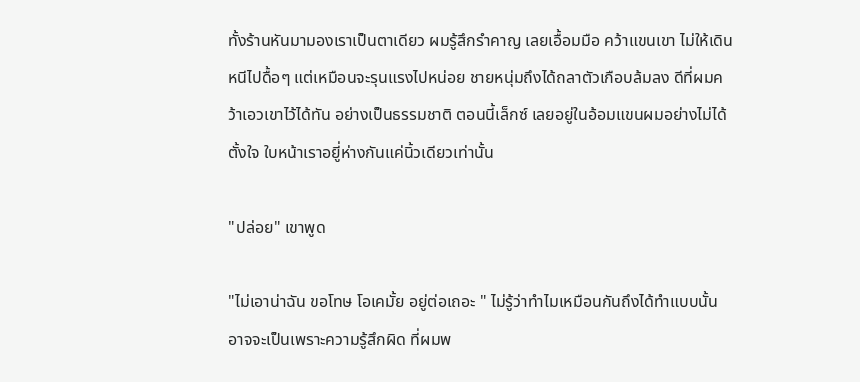ทั้งร้านหันมามองเราเป็นตาเดียว ผมรู้สึกรำคาญ เลยเอื้อมมือ คว้าแขนเขา ไม่ให้เดินหนีไปดื้อๆ แต่เหมือนจะรุนแรงไปหน่อย ชายหนุ่มถึงได้ถลาตัวเกือบล้มลง ดีที่ผมคว้าเอวเขาไว้ได้ทัน อย่างเป็นธรรมชาติ ตอนนี้เล็กซ์ เลยอยู่ในอ้อมแขนผมอย่างไม่ได้ตั้งใจ ใบหน้าเราอยูี่ห่างกันแค่นิ้วเดียวเท่านั้น

"ปล่อย" เขาพูด

"ไม่เอาน่าฉัน ขอโทษ โอเคมั้ย อยู่ต่อเถอะ " ไม่รู้ว่าทำไมเหมือนกันถึงได้ทำแบบนั้น อาจจะเป็นเพราะความรู้สึกผิด ที่ผมพ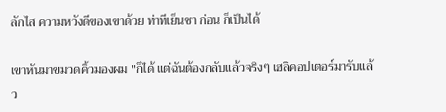ลักไส ความหวังดีของเขาด้วย ท่าทีเย็นชา ก่อน ก็เป็นได้

เขาหันมาขมวดคิ้วมองผม "ก็ได้ แต่ฉันต้องกลับแล้วจริงๆ เฮลิคอปเตอร์มารับแล้ว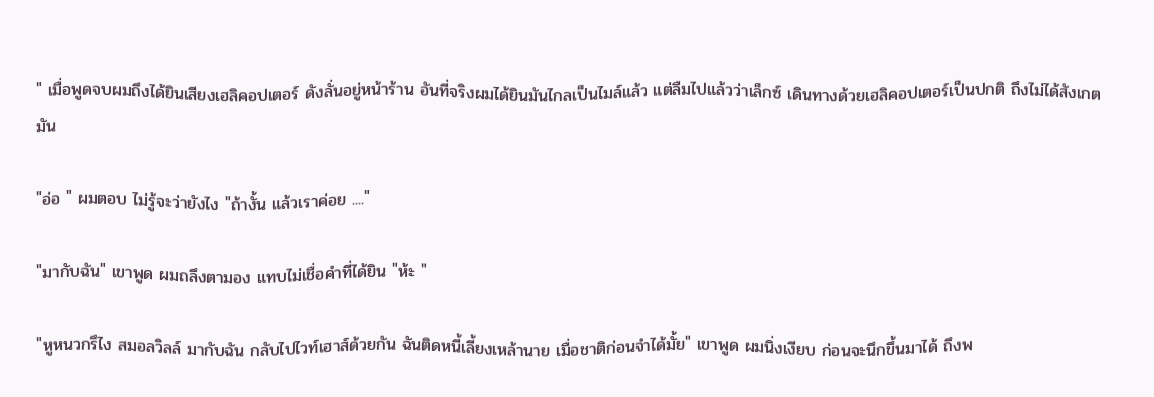" เมื่อพูดจบผมถึงได้ยินเสียงเฮลิคอปเตอร์ ดังลั่นอยู่หน้าร้าน อันที่จริงผมได้ยินมันไกลเป็นไมล์แล้ว แต่ลืมไปแล้วว่าเล็กซ์ เดินทางด้วยเฮลิคอปเตอร์เป็นปกติ ถึงไม่ได้สังเกตมัน

"อ่อ " ผมตอบ ไม่รู้จะว่ายังไง "ถ้างั้น แล้วเราค่อย ...."

"มากับฉัน" เขาพูด ผมถลึงตามอง แทบไม่เชื่อคำที่ได้ยิน "ห้ะ "

"หูหนวกรึไง สมอลวิลล์ มากับฉัน กลับไปไวท์เฮาส์ด้วยกัน ฉันติดหนี้เลี้ยงเหล้านาย เมื่อชาติก่อนจำได้มั้ย" เขาพูด ผมนิ่งเงียบ ก่อนจะนึกขึ้นมาได้ ถึงพ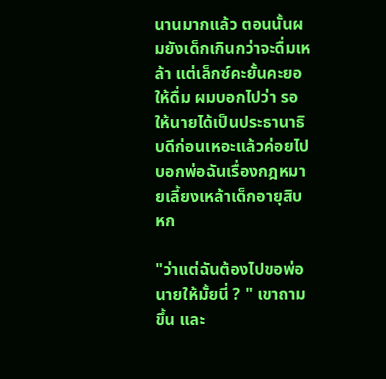นานมากแล้ว ตอนนั้นผมยังเด็กเกินกว่าจะดื่มเหล้า แต่เล็กซ์คะยั้นคะยอให้ดื่ม ผมบอกไปว่า รอให้นายได้เป็นประธานาธิบดีก่อนเหอะแล้วค่อยไปบอกพ่อฉันเรื่องกฎหมายเลี้ยงเหล้าเด็กอายุสิบหก

"ว่าแต่ฉันต้องไปขอพ่อนายให้มั้ยนี่ ? " เขาถามขึ้น และ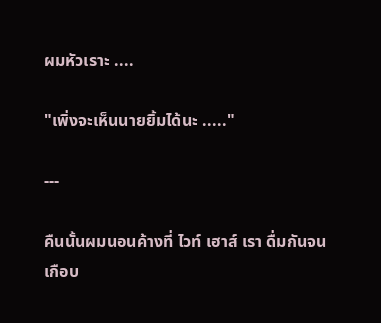ผมหัวเราะ ....

"เพิ่งจะเห็นนายยิ้มได้นะ ....."

---

คืนนั้นผมนอนค้างที่ ไวท์ เฮาส์ เรา ดื่มกันจนเกือบ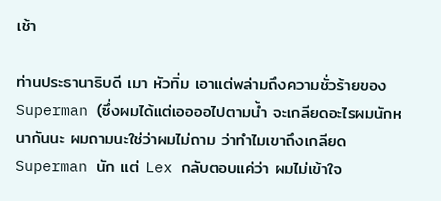เช้า

ท่านประธานาธิบดี เมา หัวทิ่ม เอาแต่พล่ามถึงความชั่วร้ายของ Superman (ซึ่งผมได้แต่เออออไปตามน้ำ จะเกลียดอะไรผมนักหนากันนะ ผมถามนะใช่ว่าผมไม่ถาม ว่าทำไมเขาถึงเกลียด Superman นัก แต่ Lex กลับตอบแค่ว่า ผมไม่เข้าใจ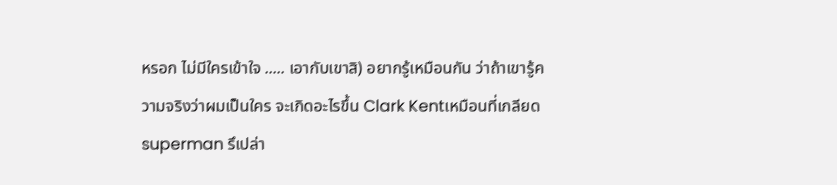หรอก ไม่มีใครเข้าใจ ..... เอากับเขาสิ) อยากรู้เหมือนกัน ว่าถ้าเขารู้ความจริงว่าผมเป็นใคร จะเกิดอะไรขึ้น Clark Kentเหมือนที่เกลียด superman รึเปล่า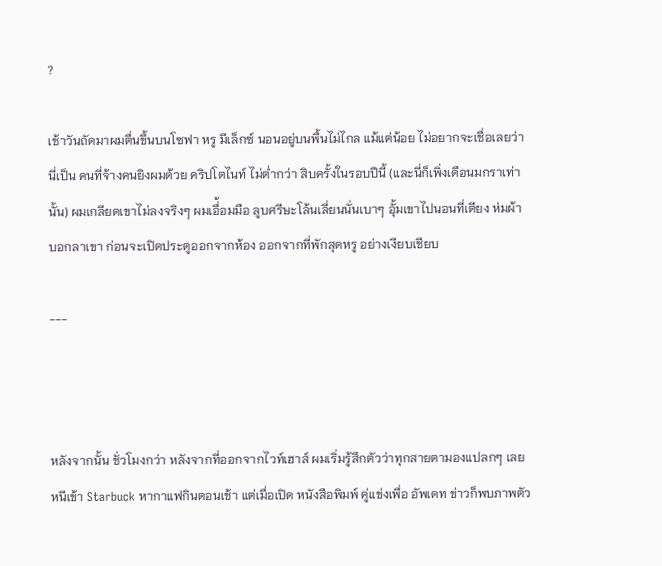?

เช้าวันถัดมาผมตื่นขึ้นบนโซฟา หรู มีเล็กซ์ นอนอยู่บนพื้นไม่ไกล แม้แต่น้อย ไม่อยากจะเชื่อเลยว่านี่เป็น คนที่จ้างคนยิงผมด้วย คริปโตไนท์ ไม่ต่ำกว่า สิบครั้งในรอบปีนี้ (และนี่ก็เพิ่งเดือนมกราเท่านั้น) ผมเกลียดเขาไม่ลงจริงๆ ผมเอื่้อมมือ ลูบศรีษะโล้นเลี่ยนนั่นเบาๆ อุั้มเขาไปนอนที่เตียง ห่มผ้า บอกลาเขา ก่อนจะเปิดประตูออกจากห้อง ออกจากที่พักสุดหรู อย่างเงียบเชียบ

---



หลังจากนั้น ชั่วโมงกว่า หลังจากที่ออกจากไวท์เฮาส์ ผมเริ่มรู้สึกตัวว่าทุกสายตามองแปลกๆ เลยหนีเข้า Starbuck หากาแฟกินตอนเช้า แต่เมื่อเปิด หนังสือพิมพ์ คู่แข่งเพื่อ อัพเดท ข่าวก็พบภาพตัว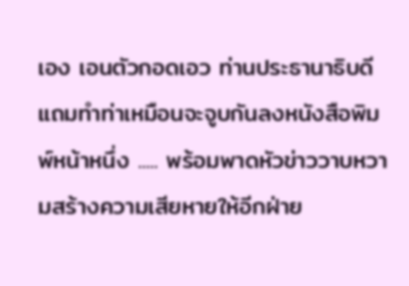เอง เอนตัวกอดเอว ท่านประธานาธิบดี แถมทำท่าเหมือนจะจูบกันลงหนังสือพิมพ์หน้าหนึ่ง ..... พร้อมพาดหัวข่าววาบหวามสร้างความเสียหายให้อีกฝ่าย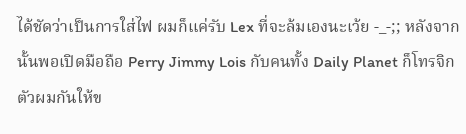ได้ชัดว่าเป็นการใส่ไฟ ผมก็แค่รับ Lex ที่จะล้มเองนะเว้ย -_-;; หลังจากนั้นพอเปิดมือถือ Perry Jimmy Lois กับคนทั้ง Daily Planet ก็โทรจิกตัวผมกันให้ข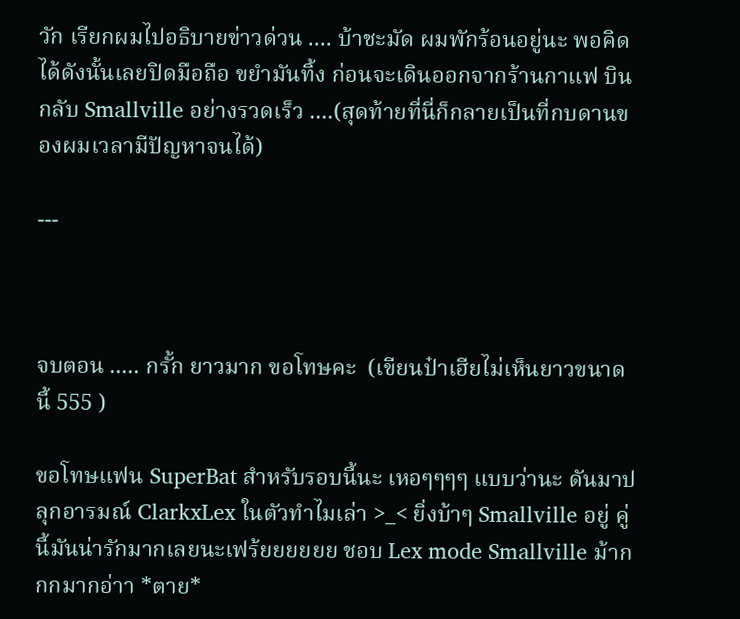วัก เรียกผมไปอธิบายข่าวด่วน .... บ้าชะมัด ผมพักร้อนอยู่นะ พอคิดได้ดังนั้นเลยปิดมือถือ ขยำมันทิ้ง ก่อนจะเดินออกจากร้านกาแฟ บินกลับ Smallville อย่างรวดเร็ว ....(สุดท้ายที่นี่ก็กลายเป็นที่กบดานของผมเวลามีปัญหาจนได้)

---



จบตอน ..... กรั้ก ยาวมาก ขอโทษคะ  (เขียนป๋าเฮียไม่เห็นยาวขนาดนี้ 555 )

ขอโทษแฟน SuperBat สำหรับรอบนี้นะ เหอๆๆๆๆ แบบว่านะ ดันมาปลุกอารมณ์ ClarkxLex ในตัวทำไมเล่า >_< ยิ่งบ้าๆ Smallville อยู่ คู่นี้มันน่ารักมากเลยนะเฟร้ยยยยยย ชอบ Lex mode Smallville ม้ากกกมากอ่าา *ตาย*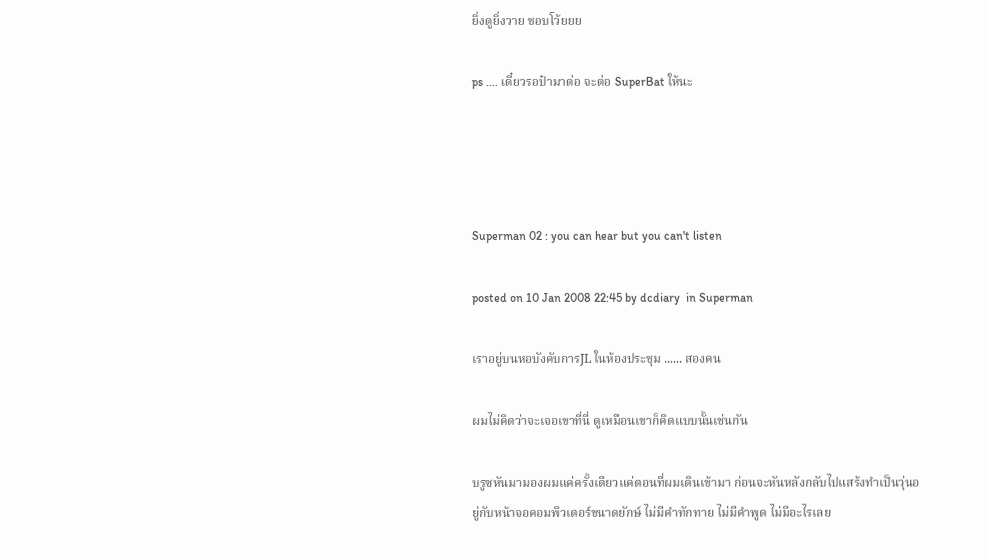ยิ่งดูยิ่งวาย ชอบโว้ยยย

ps .... เดี๋ยวรอป๋ามาต่อ จะต่อ SuperBat ให้นะ




Superman 02 : you can hear but you can't listen

posted on 10 Jan 2008 22:45 by dcdiary  in Superman

เราอยู่บนหอบังคับการJL ในห้องประชุม ...... สองคน

ผมไม่คิดว่าจะเจอเขาที่นี่ ดูเหมือนเขาก็คิดแบบนั้นเช่นกัน

บรูซหันมามองผมแค่ครั้งเดียวแค่ตอนที่ผมเดินเข้ามา ก่อนจะหันหลังกลับไปแสร้งทำเป็นวุ่นอยู่กับหน้าจอคอมพิวเตอร์ขนาดยักษ์ ไม่มีคำทักทาย ไม่มีคำพูด ไม่มีอะไรเลย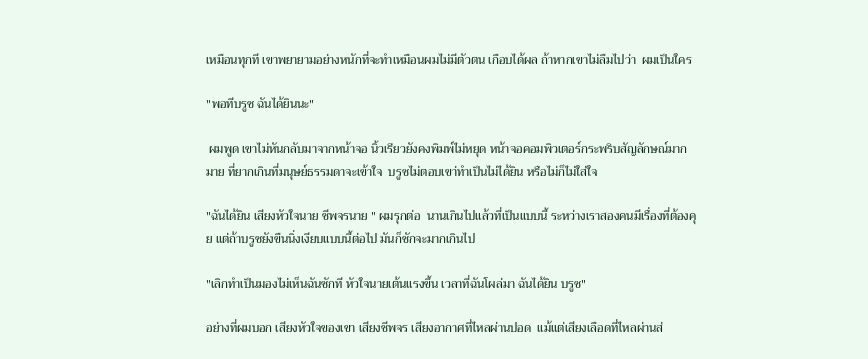เหมือนทุกที เขาพยายามอย่างหนักที่จะทำเหมือนผมไม่มีตัวตน เกือบได้ผล ถ้าหากเขาไม่ลืมไปว่า  ผมเป็นใคร

"พอทีบรูซ ฉันได้ยินนะ"

 ผมพูด เขาไม่หันกลับมาจากหน้าจอ นิ้วเรียวยังคงพิมพ์ไม่หยุด หน้าจอคอมพิวเตอร์กระพริบสัญลักษณ์มากมาย ที่ยากเกินที่มนุษย์ธรรมดาจะเข้าใจ  บรูซไม่ตอบเขา่ทำเป็นไม่ได้ยิน หรือไม่ก็ไม่ใส่ใจ

"ฉันได้ยิน เสียงหัวใจนาย ชีพจรนาย " ผมรุกต่อ  นานเกินไปแล้วที่เป็นแบบนี้ ระหว่างเราสองคนมีเรื่องที่ต้องคุย แต่ถ้าบรูซยังขืนนิ่งเงียบแบบนี้ต่อไป มันก็ชักจะมากเกินไป

"เลิกทำเป็นมองไม่เห็นฉันซักที หัวใจนายเต้นแรงขึ้น เวลาที่ฉันโผล่มา ฉันได้ยิน บรูซ"

อย่างที่ผมบอก เสียงหัวใจของเขา เสียงชีพจร เสียงอากาศที่ไหลผ่านปอด  แม้แต่เสียงเลือดที่ไหลผ่านส่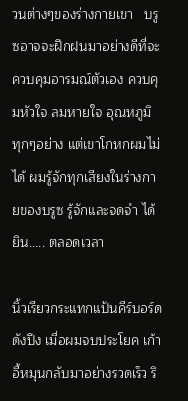วนต่างๆของร่างกายเขา   บรูซอาจจะฝึกฝนมาอย่างดีที่จะควบคุมอารมณ์ตัวเอง ควบคุมหัวใจ ลมหายใจ อุณหภูมิ ทุกๆอย่าง แต่เขาโกหกผมไม่ได้ ผมรู้จักทุกเสียงในร่างกายของบรูซ รู้จักและจดจำ ได้ยิน..... ตลอดเวลา

นิ้วเรียวกระแทกแป้นคีร์บอร์ด ดังปึง เมื่อผมจบประโยค เก้าอี้หมุนกลับมาอย่างรวดเร็ว ริ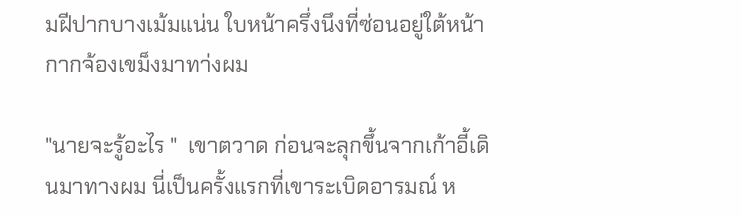มฝีปากบางเม้มแน่น ใบหน้าครึ่งนึงที่ซ่อนอยู่ใต้หน้ากากจ้องเขม็งมาทา่งผม

"นายจะรู้อะไร "  เขาตวาด ก่อนจะลุกขึ้นจากเก้าอี้เดินมาทางผม นี่เป็นครั้งแรกที่เขาระเบิดอารมณ์ ห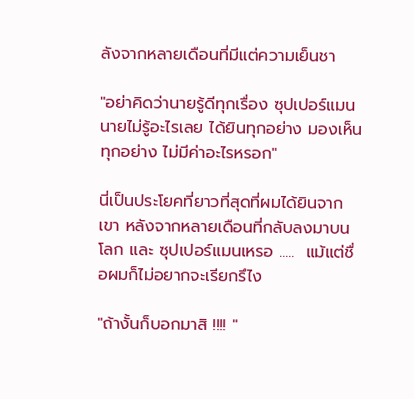ลังจากหลายเดือนที่มีแต่ความเย็นชา

"อย่าคิดว่านายรู้ดีทุกเรื่อง ซุปเปอร์แมน นายไม่รู้อะไรเลย ได้ยินทุกอย่าง มองเห็นทุกอย่าง ไม่มีค่าอะไรหรอก"

นี่เป็นประโยคที่ยาวที่สุดที่ผมได้ยินจากเขา หลังจากหลายเดือนที่กลับลงมาบนโลก และ ซุปเปอร์แมนเหรอ .....  แม้แต่ชื่อผมก็ไม่อยากจะเรียกรึไง

"ถ้างั้นก็บอกมาสิ !!!! "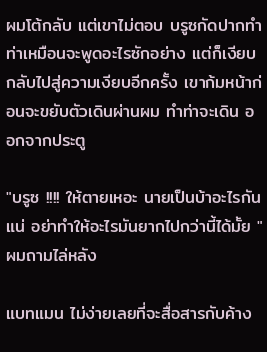ผมโต้กลับ แต่เขาไม่ตอบ บรูซกัดปากทำท่าเหมือนจะพูดอะไรซักอย่าง แต่ก็เงียบ  กลับไปสู่ความเงียบอีกครั้ง เขาก้มหน้าก่อนจะขยับตัวเดินผ่านผม ทำท่าจะเดิน ออกจากประตู

"บรูซ !!!! ให้ตายเหอะ นายเป็นบ้าอะไรกันแน่ อย่าทำให้อะไรมันยากไปกว่านี้ได้มั้ย " ผมถามไล่หลัง

แบทแมน ไม่ง่ายเลยที่จะสื่อสารกับค้าง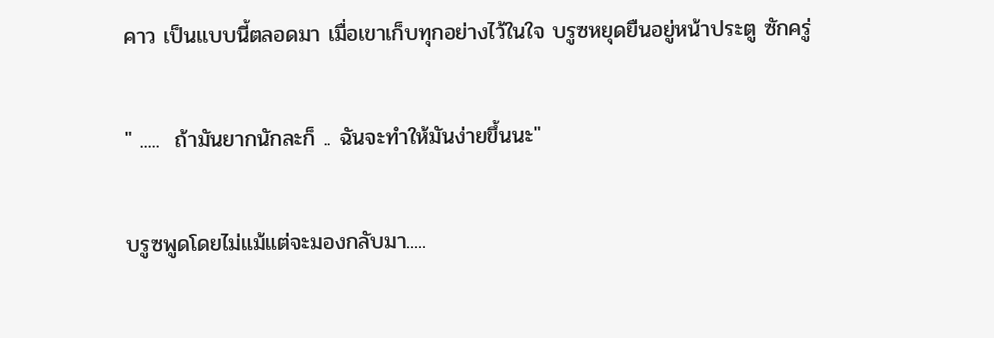คาว เป็นแบบนี้ตลอดมา เมื่อเขาเก็บทุกอย่างไว้ในใจ บรูซหยุดยืนอยู่หน้าประตู ซักครู่

" .....  ถ้ามันยากนักละก็ .. ฉันจะทำให้มันง่ายขึ้นนะ"

บรูซพูดโดยไม่แม้แต่จะมองกลับมา.....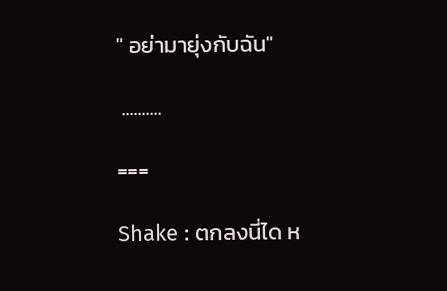" อย่ามายุ่งกับฉัน"

 ..........

===

Shake : ตกลงนี่ได ห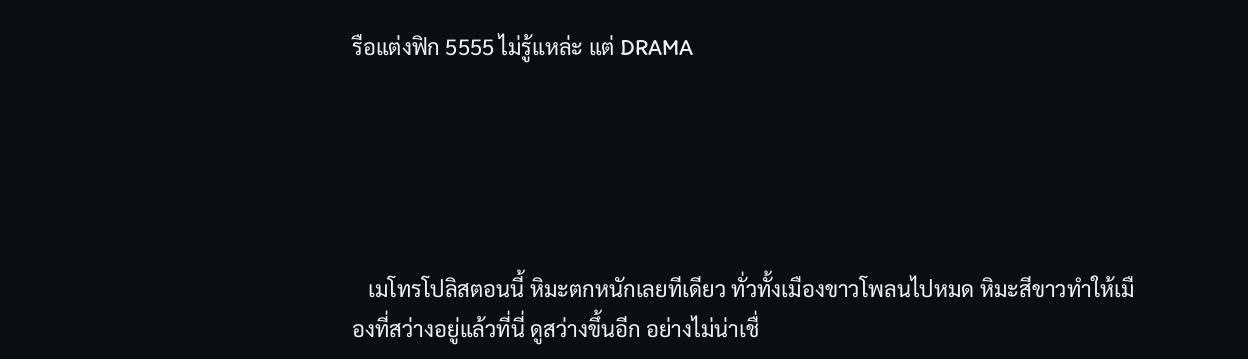รือแต่งฟิก 5555 ไม่รู้แหล่ะ แต่ DRAMA





   เมโทรโปลิสตอนนี้ หิมะตกหนักเลยทีเดียว ทั่วทั้งเมืองขาวโพลนไปหมด หิมะสีขาวทำให้เมืองที่สว่างอยู่แล้วที่นี่ ดูสว่างขึ้นอีก อย่างไม่น่าเชื่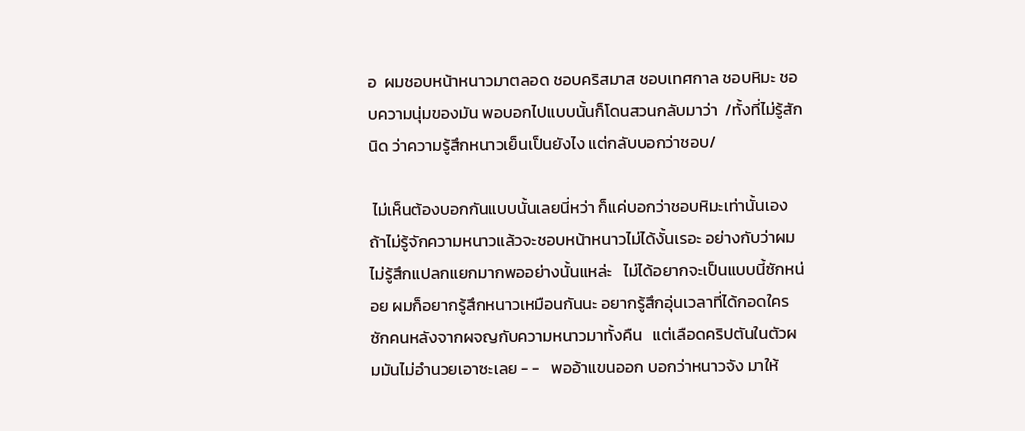อ  ผมชอบหน้าหนาวมาตลอด ชอบคริสมาส ชอบเทศกาล ชอบหิมะ ชอบความนุ่มของมัน พอบอกไปแบบนั้นก็โดนสวนกลับมาว่า  /ทั้งที่ไม่รู้สักนิด ว่าความรู้สึกหนาวเย็นเป็นยังไง แต่กลับบอกว่าชอบ/

 ไม่เห็นต้องบอกกันแบบนั้นเลยนี่หว่า ก็แค่บอกว่าชอบหิมะเท่านั้นเอง ถ้าไม่รู้จักความหนาวแล้วจะชอบหน้าหนาวไม่ได้งั้นเรอะ อย่างกับว่าผมไม่รู้สึกแปลกแยกมากพออย่างนั้นแหล่ะ   ไม่ได้อยากจะเป็นแบบนี้ซักหน่อย ผมก็อยากรู้สึกหนาวเหมือนกันนะ อยากรู้สึกอุ่นเวลาที่ได้กอดใครซักคนหลังจากผจญกับความหนาวมาทั้งคืน   แต่เลือดคริปตันในตัวผมมันไม่อำนวยเอาซะเลย - -   พออ้าแขนออก บอกว่าหนาวจัง มาให้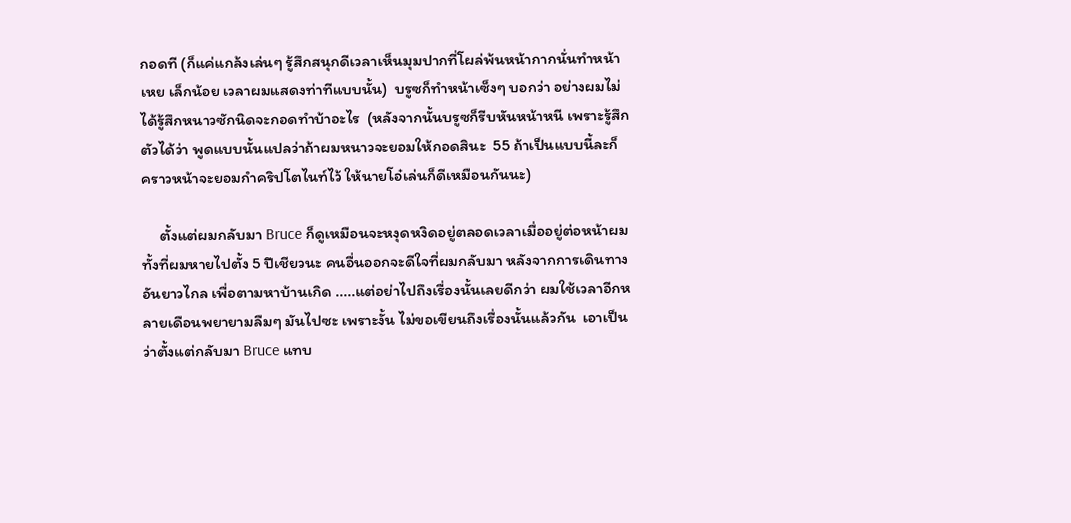กอดที (ก็แค่แกล้งเล่นๆ รู้สึกสนุกดีเวลาเห็นมุมปากที่โผล่พ้นหน้ากากนั่นทำหน้าเหย เล็กน้อย เวลาผมแสดงท่าทีแบบนั้น)  บรูซก็ทำหน้าเซ็งๆ บอกว่า อย่างผมไม่ได้รู้สึกหนาวซักนิดจะกอดทำบ้าอะไร  (หลังจากนั้นบรูซก็รีบหันหน้าหนี เพราะรู้สึกตัวได้ว่า พูดแบบนั้นแปลว่าถ้าผมหนาวจะยอมให้กอดสินะ  55 ถ้าเป็นแบบนี้ละก็ คราวหน้าจะยอมกำคริปโตไนท์ไว้ ให้นายโอ๋เล่นก็ดีเหมือนกันนะ)

     ตั้งแต่ผมกลับมา Bruce ก็ดูเหมือนจะหงุดหงิดอยู่ตลอดเวลาเมื่ออยู่ต่อหน้าผม ทั้งที่ผมหายไปตั้ง 5 ปีเชียวนะ คนอื่นออกจะดีใจที่ผมกลับมา หลังจากการเดินทางอันยาวไกล เพื่อตามหาบ้านเกิด .....แต่อย่าไปถึงเรื่องนั้นเลยดีกว่า ผมใช้เวลาอีกหลายเดือนพยายามลืมๆ มันไปซะ เพราะงั้น ไม่ขอเขียนถึงเรื่องนั้นแล้วกัน  เอาเป็นว่าตั้งแต่กลับมา Bruce แทบ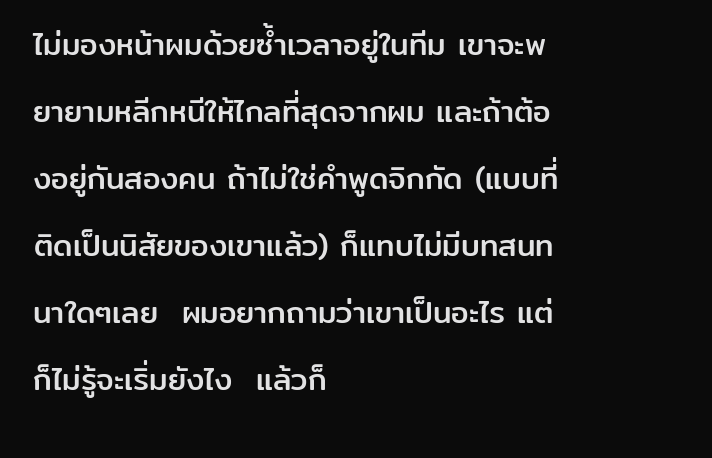ไม่มองหน้าผมด้วยซ้ำเวลาอยู่ในทีม เขาจะพยายามหลีกหนีให้ไกลที่สุดจากผม และถ้าต้องอยู่กันสองคน ถ้าไม่ใช่คำพูดจิกกัด (แบบที่ติดเป็นนิสัยของเขาแล้ว) ก็แทบไม่มีบทสนทนาใดๆเลย  ผมอยากถามว่าเขาเป็นอะไร แต่ก็ไม่รู้จะเริ่มยังไง  แล้วก็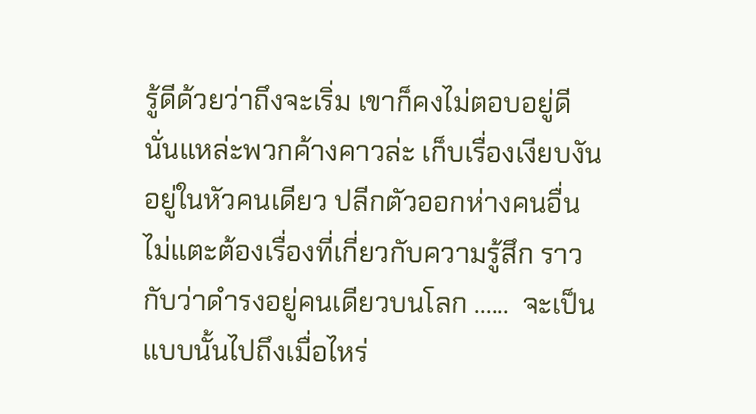รู้ดีด้วยว่าถึงจะเริ่ม เขาก็คงไม่ตอบอยู่ดี นั่นแหล่ะพวกค้างคาวล่ะ เก็บเรื่องเงียบงันอยู่ในหัวคนเดียว ปลีกตัวออกห่างคนอื่น ไม่แตะต้องเรื่องที่เกี่ยวกับความรู้สึก ราวกับว่าดำรงอยู่คนเดียวบนโลก ......  จะเป็นแบบนั้นไปถึงเมื่อไหร่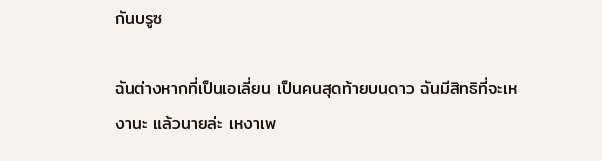กันบรูซ

ฉันต่างหากที่เป็นเอเลี่ยน เป็นคนสุดท้ายบนดาว ฉันมีสิทธิที่จะเหงานะ แล้วนายล่ะ เหงาเพ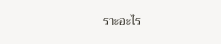ราะอะไร